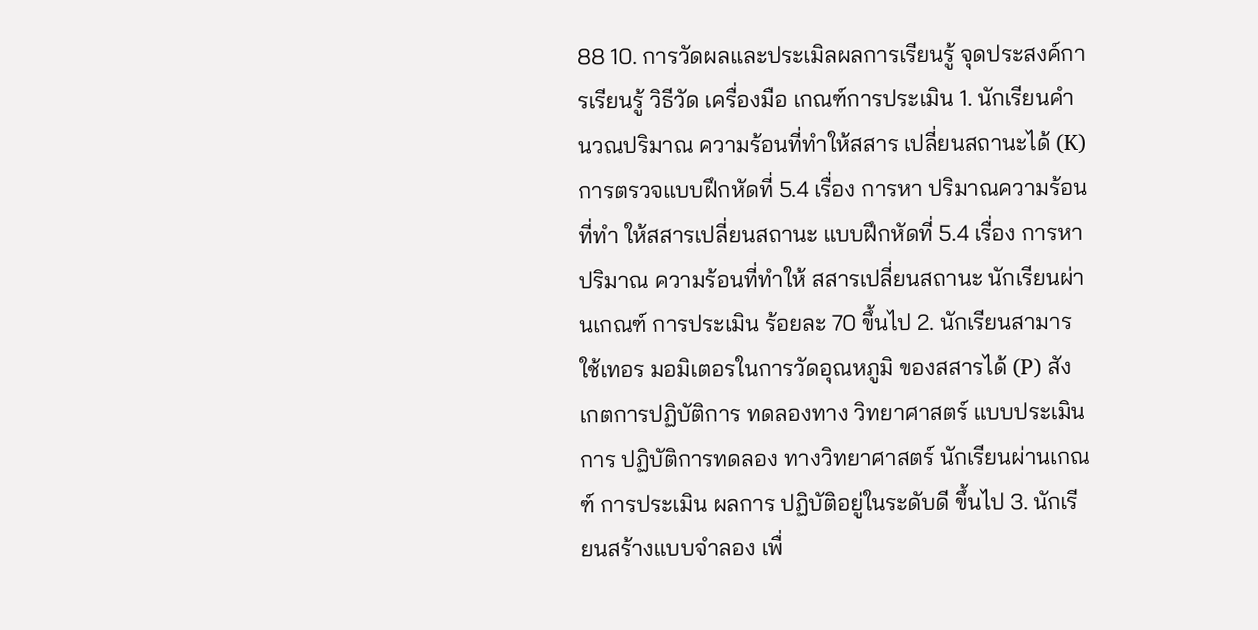88 10. การวัดผลและประเมิลผลการเรียนรู้ จุดประสงค์การเรียนรู้ วิธีวัด เครื่องมือ เกณฑ์การประเมิน 1. นักเรียนคำนวณปริมาณ ความร้อนที่ทำให้สสาร เปลี่ยนสถานะได้ (K) การตรวจแบบฝึกหัดที่ 5.4 เรื่อง การหา ปริมาณความร้อนที่ทำ ให้สสารเปลี่ยนสถานะ แบบฝึกหัดที่ 5.4 เรื่อง การหาปริมาณ ความร้อนที่ทำให้ สสารเปลี่ยนสถานะ นักเรียนผ่านเกณฑ์ การประเมิน ร้อยละ 70 ขึ้นไป 2. นักเรียนสามารใช้เทอร มอมิเตอรในการวัดอุณหภูมิ ของสสารได้ (P) สังเกตการปฏิบัติการ ทดลองทาง วิทยาศาสตร์ แบบประเมินการ ปฏิบัติการทดลอง ทางวิทยาศาสตร์ นักเรียนผ่านเกณฑ์ การประเมิน ผลการ ปฏิบัติอยู่ในระดับดี ขึ้นไป 3. นักเรียนสร้างแบบจำลอง เพื่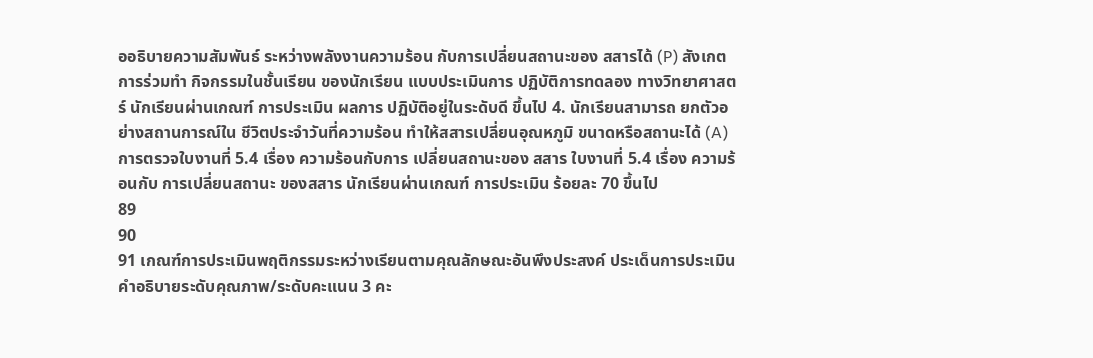ออธิบายความสัมพันธ์ ระหว่างพลังงานความร้อน กับการเปลี่ยนสถานะของ สสารได้ (P) สังเกตการร่วมทำ กิจกรรมในชั้นเรียน ของนักเรียน แบบประเมินการ ปฏิบัติการทดลอง ทางวิทยาศาสตร์ นักเรียนผ่านเกณฑ์ การประเมิน ผลการ ปฏิบัติอยู่ในระดับดี ขึ้นไป 4. นักเรียนสามารถ ยกตัวอย่างสถานการณ์ใน ชีวิตประจำวันที่ความร้อน ทำให้สสารเปลี่ยนอุณหภูมิ ขนาดหรือสถานะได้ (A) การตรวจใบงานที่ 5.4 เรื่อง ความร้อนกับการ เปลี่ยนสถานะของ สสาร ใบงานที่ 5.4 เรื่อง ความร้อนกับ การเปลี่ยนสถานะ ของสสาร นักเรียนผ่านเกณฑ์ การประเมิน ร้อยละ 70 ขึ้นไป
89
90
91 เกณฑ์การประเมินพฤติกรรมระหว่างเรียนตามคุณลักษณะอันพึงประสงค์ ประเด็นการประเมิน คําอธิบายระดับคุณภาพ/ระดับคะแนน 3 คะ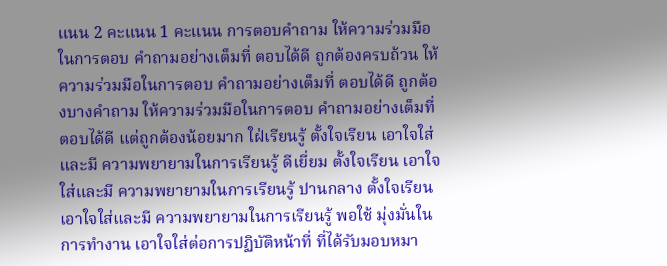แนน 2 คะแนน 1 คะแนน การตอบคำถาม ให้ความร่วมมือในการตอบ คำถามอย่างเต็มที่ ตอบได้ดี ถูกต้องครบถ้วน ให้ความร่วมมือในการตอบ คำถามอย่างเต็มที่ ตอบได้ดี ถูกต้องบางคำถาม ให้ความร่วมมือในการตอบ คำถามอย่างเต็มที่ ตอบได้ดี แต่ถูกต้องน้อยมาก ใฝ่เรียนรู้ ตั้งใจเรียน เอาใจใส่และมี ความพยายามในการเรียนรู้ ดีเยี่ยม ตั้งใจเรียน เอาใจใส่และมี ความพยายามในการเรียนรู้ ปานกลาง ตั้งใจเรียน เอาใจใส่และมี ความพยายามในการเรียนรู้ พอใช้ มุ่งมั่นในการทำงาน เอาใจใส่ต่อการปฏิบัติหน้าที่ ที่ได้รับมอบหมา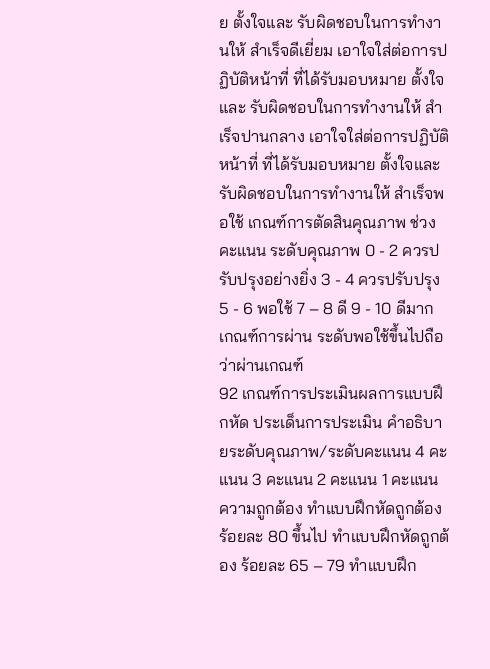ย ตั้งใจและ รับผิดชอบในการทำงานให้ สำเร็จดีเยี่ยม เอาใจใส่ต่อการปฏิบัติหน้าที่ ที่ได้รับมอบหมาย ตั้งใจและ รับผิดชอบในการทำงานให้ สำเร็จปานกลาง เอาใจใส่ต่อการปฏิบัติหน้าที่ ที่ได้รับมอบหมาย ตั้งใจและ รับผิดชอบในการทำงานให้ สำเร็จพอใช้ เกณฑ์การตัดสินคุณภาพ ช่วงคะแนน ระดับคุณภาพ 0 - 2 ควรปรับปรุงอย่างยิ่ง 3 - 4 ควรปรับปรุง 5 - 6 พอใช้ 7 – 8 ดี 9 - 10 ดีมาก เกณฑ์การผ่าน ระดับพอใช้ขึ้นไปถือว่าผ่านเกณฑ์
92 เกณฑ์การประเมินผลการแบบฝึกหัด ประเด็นการประเมิน คําอธิบายระดับคุณภาพ/ระดับคะแนน 4 คะแนน 3 คะแนน 2 คะแนน 1 คะแนน ความถูกต้อง ทำแบบฝึกหัดถูกต้อง ร้อยละ 80 ขึ้นไป ทำแบบฝึกหัดถูกต้อง ร้อยละ 65 – 79 ทำแบบฝึก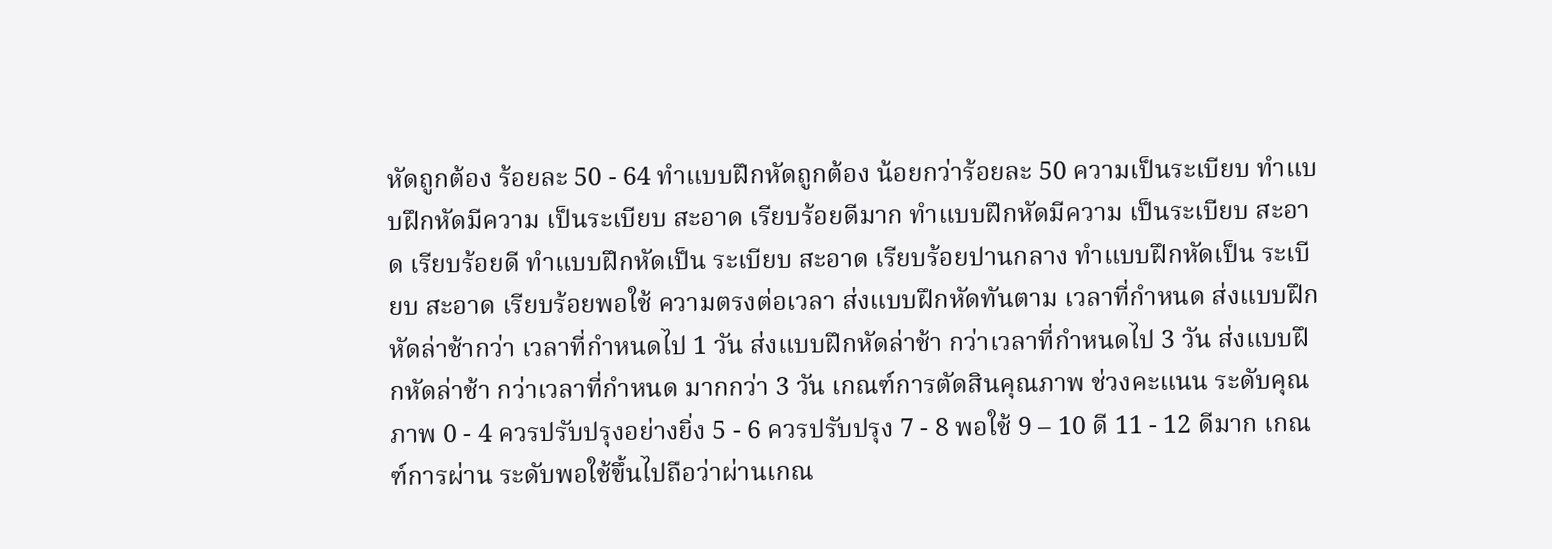หัดถูกต้อง ร้อยละ 50 - 64 ทำแบบฝึกหัดถูกต้อง น้อยกว่าร้อยละ 50 ความเป็นระเบียบ ทำแบบฝึกหัดมีความ เป็นระเบียบ สะอาด เรียบร้อยดีมาก ทำแบบฝึกหัดมีความ เป็นระเบียบ สะอาด เรียบร้อยดี ทำแบบฝึกหัดเป็น ระเบียบ สะอาด เรียบร้อยปานกลาง ทำแบบฝึกหัดเป็น ระเบียบ สะอาด เรียบร้อยพอใช้ ความตรงต่อเวลา ส่งแบบฝึกหัดทันตาม เวลาที่กำหนด ส่งแบบฝึกหัดล่าช้ากว่า เวลาที่กำหนดไป 1 วัน ส่งแบบฝึกหัดล่าช้า กว่าเวลาที่กำหนดไป 3 วัน ส่งแบบฝึกหัดล่าช้า กว่าเวลาที่กำหนด มากกว่า 3 วัน เกณฑ์การตัดสินคุณภาพ ช่วงคะแนน ระดับคุณภาพ 0 - 4 ควรปรับปรุงอย่างยิ่ง 5 - 6 ควรปรับปรุง 7 - 8 พอใช้ 9 – 10 ดี 11 - 12 ดีมาก เกณฑ์การผ่าน ระดับพอใช้ขึ้นไปถือว่าผ่านเกณ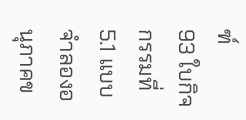ฑ์
93 ใบกิจกรรมที่5.1 แบบจำลองอนุภาคข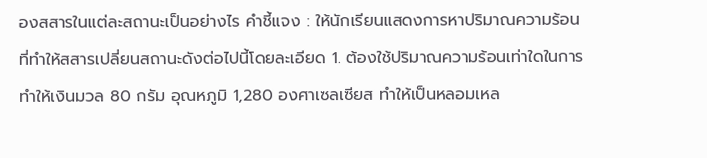องสสารในแต่ละสถานะเป็นอย่างไร คำชี้แจง : ให้นักเรียนแสดงการหาปริมาณความร้อนที่ทำให้สสารเปลี่ยนสถานะดังต่อไปนี้โดยละเอียด 1. ต้องใช้ปริมาณความร้อนเท่าใดในการทำให้เงินมวล 80 กรัม อุณหภูมิ 1,280 องศาเซลเซียส ทำให้เป็นหลอมเหล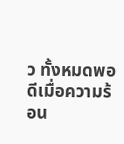ว ทั้งหมดพอดีเมื่อความร้อน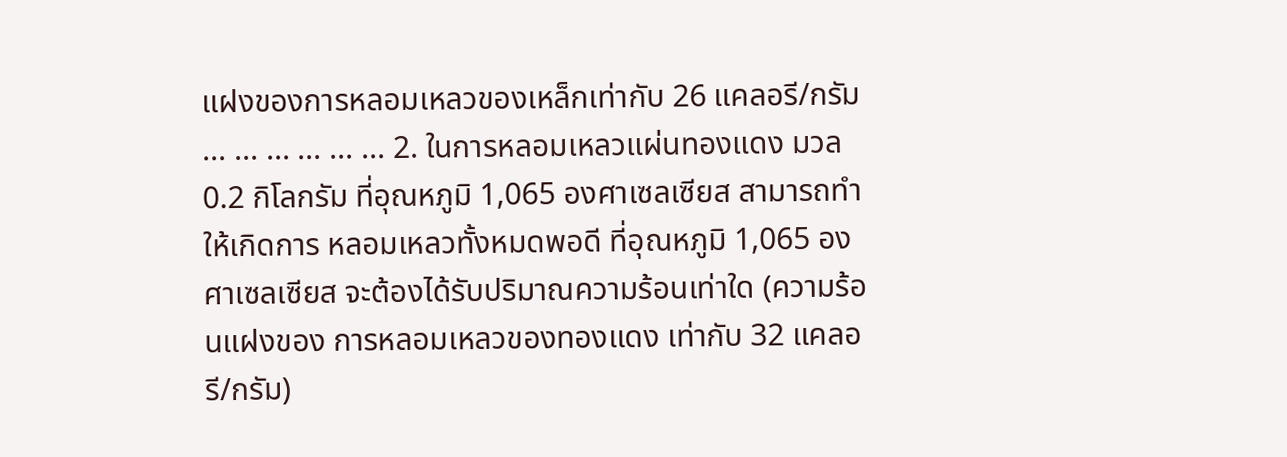แฝงของการหลอมเหลวของเหล็กเท่ากับ 26 แคลอรี/กรัม ... ... ... ... ... ... 2. ในการหลอมเหลวแผ่นทองแดง มวล 0.2 กิโลกรัม ที่อุณหภูมิ 1,065 องศาเซลเซียส สามารถทำให้เกิดการ หลอมเหลวทั้งหมดพอดี ที่อุณหภูมิ 1,065 องศาเซลเซียส จะต้องได้รับปริมาณความร้อนเท่าใด (ความร้อนแฝงของ การหลอมเหลวของทองแดง เท่ากับ 32 แคลอรี/กรัม)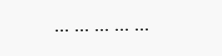... ... ... ... ...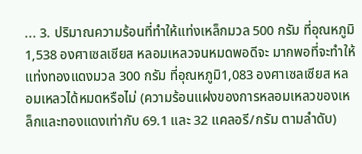... 3. ปริมาณความร้อนที่ทำให้แท่งเหล็กมวล 500 กรัม ที่อุณหภูมิ 1,538 องศาเซลเซียส หลอมเหลวจนหมดพอดีจะ มากพอที่จะทำให้แท่งทองแดงมวล 300 กรัม ที่อุณหภูมิ1,083 องศาเซลเซียส หลอมเหลวได้หมดหรือไม่ (ความร้อนแฝงของการหลอมเหลวของเหล็กและทองแดงเท่ากับ 69.1 และ 32 แคลอรี/กรัม ตามลำดับ)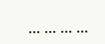... ... ... ...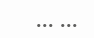... ...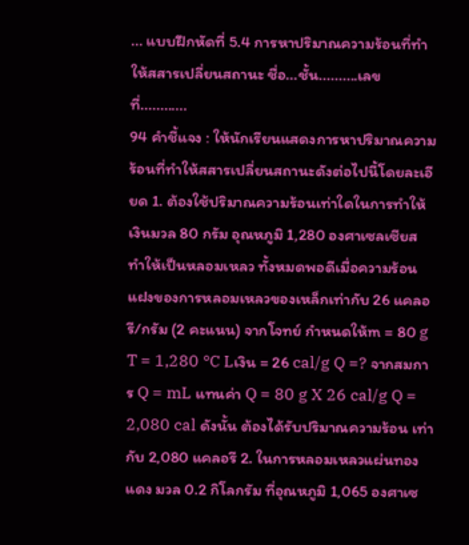... แบบฝึกหัดที่ 5.4 การหาปริมาณความร้อนที่ทำให้สสารเปลี่ยนสถานะ ชื่อ...ชั้น..........เลขที่............
94 คำชี้แจง : ให้นักเรียนแสดงการหาปริมาณความร้อนที่ทำให้สสารเปลี่ยนสถานะดังต่อไปนี้โดยละเอียด 1. ต้องใช้ปริมาณความร้อนเท่าใดในการทำให้เงินมวล 80 กรัม อุณหภูมิ 1,280 องศาเซลเซียส ทำให้เป็นหลอมเหลว ทั้งหมดพอดีเมื่อความร้อนแฝงของการหลอมเหลวของเหล็กเท่ากับ 26 แคลอรี/กรัม (2 คะแนน) จากโจทย์ กำหนดให้m = 80 g T = 1,280 °C Lเงิน = 26 cal/g Q =? จากสมการ Q = mL แทนค่า Q = 80 g X 26 cal/g Q = 2,080 cal ดังนั้น ต้องได้รับปริมาณความร้อน เท่ากับ 2,080 แคลอรี 2. ในการหลอมเหลวแผ่นทองแดง มวล 0.2 กิโลกรัม ที่อุณหภูมิ 1,065 องศาเซ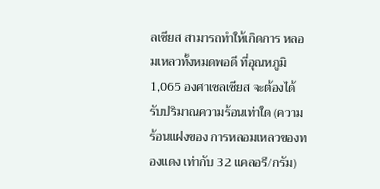ลเซียส สามารถทำให้เกิดการ หลอมเหลวทั้งหมดพอดี ที่อุณหภูมิ 1,065 องศาเซลเซียส จะต้องได้รับปริมาณความร้อนเท่าใด (ความร้อนแฝงของ การหลอมเหลวของทองแดง เท่ากับ 32 แคลอรี/กรัม)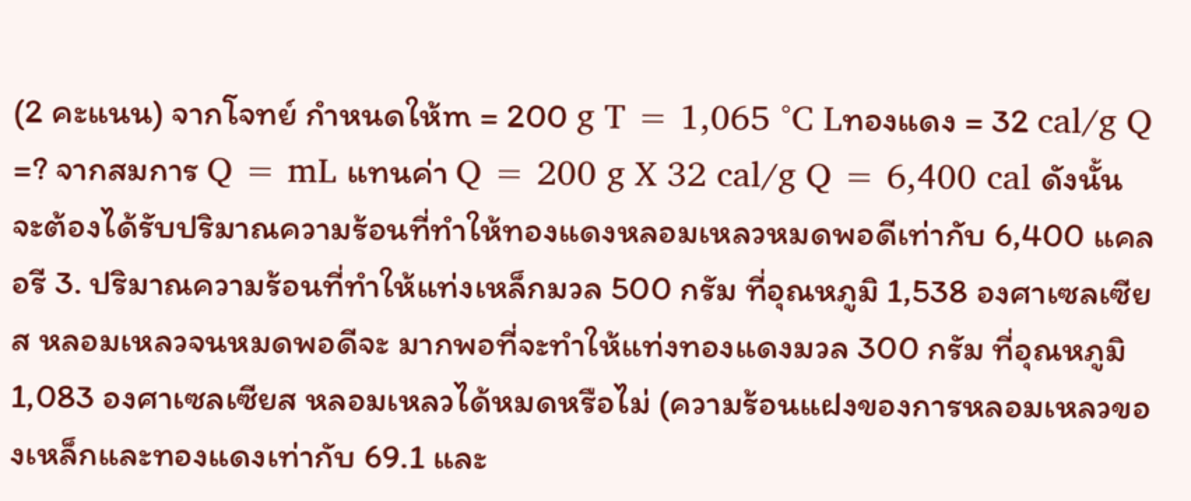(2 คะแนน) จากโจทย์ กำหนดให้m = 200 g T = 1,065 °C Lทองแดง = 32 cal/g Q =? จากสมการ Q = mL แทนค่า Q = 200 g X 32 cal/g Q = 6,400 cal ดังนั้น จะต้องได้รับปริมาณความร้อนที่ทำให้ทองแดงหลอมเหลวหมดพอดีเท่ากับ 6,400 แคลอรี 3. ปริมาณความร้อนที่ทำให้แท่งเหล็กมวล 500 กรัม ที่อุณหภูมิ 1,538 องศาเซลเซียส หลอมเหลวจนหมดพอดีจะ มากพอที่จะทำให้แท่งทองแดงมวล 300 กรัม ที่อุณหภูมิ1,083 องศาเซลเซียส หลอมเหลวได้หมดหรือไม่ (ความร้อนแฝงของการหลอมเหลวของเหล็กและทองแดงเท่ากับ 69.1 และ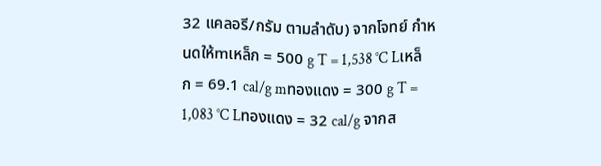32 แคลอรี/กรัม ตามลำดับ) จากโจทย์ กำหนดให้mเหล็ก = 500 g T = 1,538 °C Lเหล็ก = 69.1 cal/g mทองแดง = 300 g T = 1,083 °C Lทองแดง = 32 cal/g จากส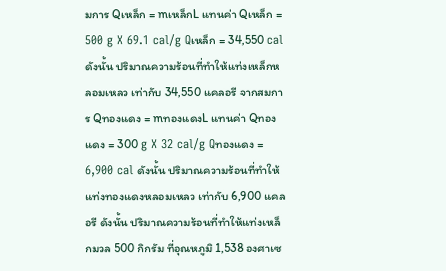มการ Qเหล็ก = mเหล็กL แทนค่า Qเหล็ก = 500 g X 69.1 cal/g Qเหล็ก = 34,550 cal ดังนั้น ปริมาณความร้อนที่ทำให้แท่งเหล็กหลอมเหลว เท่ากับ 34,550 แคลอรี จากสมการ Qทองแดง = mทองแดงL แทนค่า Qทองแดง = 300 g X 32 cal/g Qทองแดง = 6,900 cal ดังนั้น ปริมาณความร้อนที่ทำให้แท่งทองแดงหลอมเหลว เท่ากับ 6,900 แคลอรี ดังนั้น ปริมาณความร้อนที่ทำให้แท่งเหล็กมวล 500 กิกรัม ที่อุณหภูมิ 1,538 องศาเซ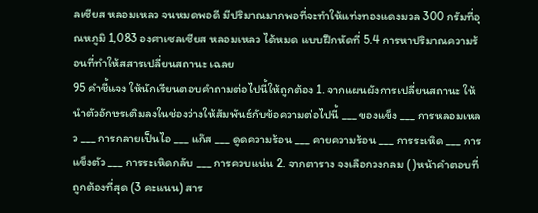ลเซียส หลอมเหลว จนหมดพอดี มีปริมาณมากพอที่จะทำให้แท่งทองแดงมวล 300 กรัมที่อุณหภูมิ 1,083 องศาเซลเซียส หลอมเหลว ได้หมด แบบฝึกหัดที่ 5.4 การหาปริมาณความร้อนที่ทำให้สสารเปลี่ยนสถานะ เฉลย
95 คำชี้แจง ให้นักเรียนตอบคำถามต่อไปนี้ให้ถูกต้อง 1. จากแผนผังการเปลี่ยนสถานะ ให้นำตัวอักษรเติมลงในช่องว่างให้สัมพันธ์กับข้อความต่อไปนี้ ___ ของแข็ง ___ การหลอมเหลว ___ การกลายเป็นไอ ___ แก๊ส ___ ดูดความร้อน ___ คายความร้อน ___ การระเหิด ___ การแข็งตัว ___ การระเหิดกลับ ___ การควบแน่น 2. จากตาราง จงเลือกวงกลม ( )หน้าคำตอบที่ถูกต้องที่สุด (3 คะแนน) สาร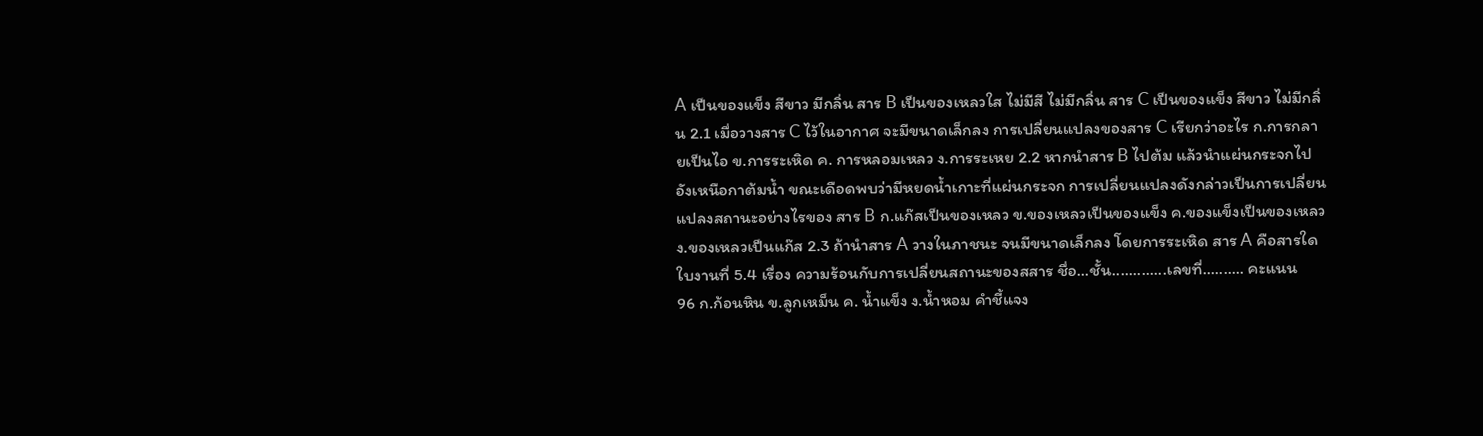A เป็นของแข็ง สีขาว มีกลิ่น สาร B เป็นของเหลวใส ไม่มีสี ไม่มีกลิ่น สาร C เป็นของแข็ง สีขาว ไม่มีกลิ่น 2.1 เมื่อวางสาร C ไว้ในอากาศ จะมีขนาดเล็กลง การเปลี่ยนแปลงของสาร C เรียกว่าอะไร ก.การกลายเป็นไอ ข.การระเหิด ค. การหลอมเหลว ง.การระเหย 2.2 หากนำสาร B ไปต้ม แล้วนำแผ่นกระจกไปอังเหนือกาต้มน้ำ ขณะเดือดพบว่ามีหยดน้ำเกาะที่แผ่นกระจก การเปลี่ยนแปลงดังกล่าวเป็นการเปลี่ยนแปลงสถานะอย่างไรของ สาร B ก.แก๊สเป็นของเหลว ข.ของเหลวเป็นของแข็ง ค.ของแข็งเป็นของเหลว ง.ของเหลวเป็นแก๊ส 2.3 ถ้านำสาร A วางในภาชนะ จนมีขนาดเล็กลง โดยการระเหิด สาร A คือสารใด ใบงานที่ 5.4 เรื่อง ความร้อนกับการเปลี่ยนสถานะของสสาร ชื่อ...ชั้น.............เลขที่.......... คะแนน
96 ก.ก้อนหิน ข.ลูกเหม็น ค. น้ำแข็ง ง.น้ำหอม คำชี้แจง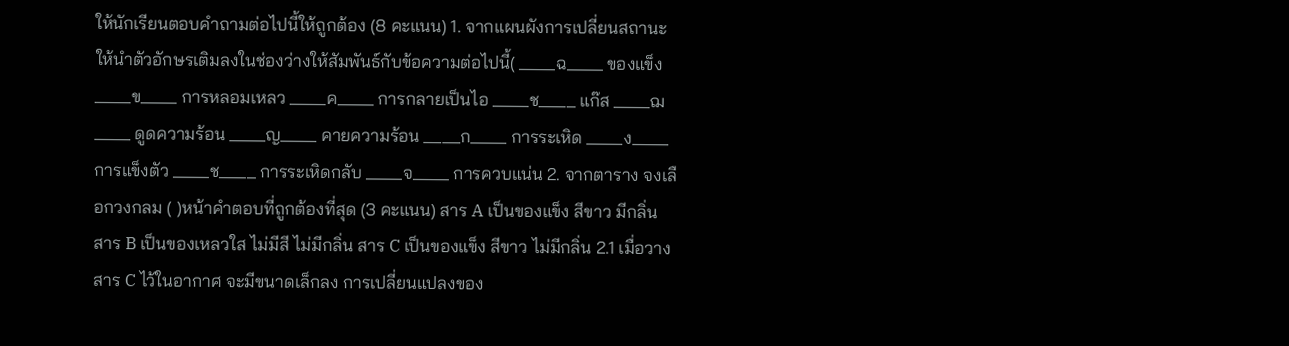ให้นักเรียนตอบคำถามต่อไปนี้ให้ถูกต้อง (8 คะแนน) 1. จากแผนผังการเปลี่ยนสถานะ ให้นำตัวอักษรเติมลงในช่องว่างให้สัมพันธ์กับข้อความต่อไปนี้( ____ฉ____ ของแข็ง ____ข____ การหลอมเหลว ____ค____ การกลายเป็นไอ ____ช____ แก๊ส ____ฌ____ ดูดความร้อน ____ญ____ คายความร้อน ____ก____ การระเหิด ____ง____ การแข็งตัว ____ช____ การระเหิดกลับ ____จ____ การควบแน่น 2. จากตาราง จงเลือกวงกลม ( )หน้าคำตอบที่ถูกต้องที่สุด (3 คะแนน) สาร A เป็นของแข็ง สีขาว มีกลิ่น สาร B เป็นของเหลวใส ไม่มีสี ไม่มีกลิ่น สาร C เป็นของแข็ง สีขาว ไม่มีกลิ่น 2.1 เมื่อวางสาร C ไว้ในอากาศ จะมีขนาดเล็กลง การเปลี่ยนแปลงของ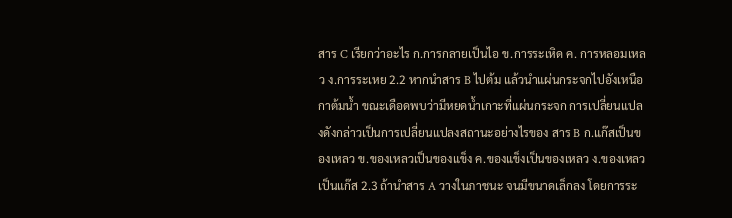สาร C เรียกว่าอะไร ก.การกลายเป็นไอ ข.การระเหิด ค. การหลอมเหลว ง.การระเหย 2.2 หากนำสาร B ไปต้ม แล้วนำแผ่นกระจกไปอังเหนือกาต้มน้ำ ขณะเดือดพบว่ามีหยดน้ำเกาะที่แผ่นกระจก การเปลี่ยนแปลงดังกล่าวเป็นการเปลี่ยนแปลงสถานะอย่างไรของ สาร B ก.แก๊สเป็นของเหลว ข.ของเหลวเป็นของแข็ง ค.ของแข็งเป็นของเหลว ง.ของเหลวเป็นแก๊ส 2.3 ถ้านำสาร A วางในภาชนะ จนมีขนาดเล็กลง โดยการระ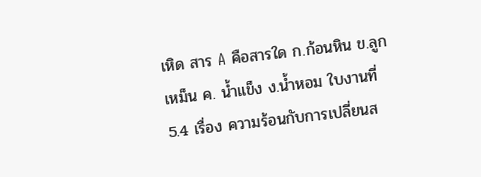เหิด สาร A คือสารใด ก.ก้อนหิน ข.ลูกเหม็น ค. น้ำแข็ง ง.น้ำหอม ใบงานที่ 5.4 เรื่อง ความร้อนกับการเปลี่ยนส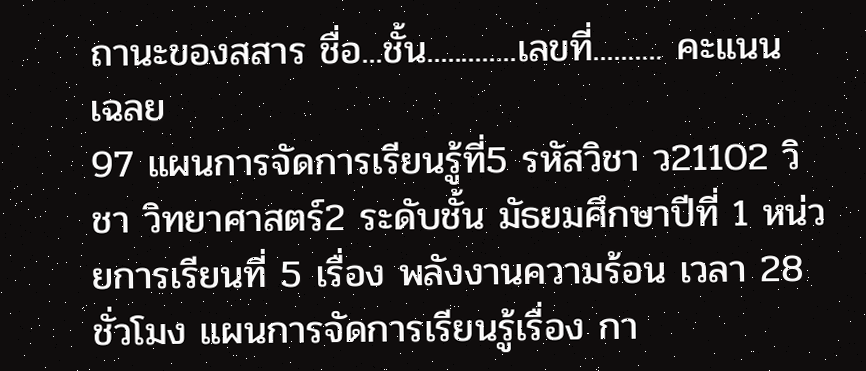ถานะของสสาร ชื่อ...ชั้น.............เลขที่.......... คะแนน เฉลย
97 แผนการจัดการเรียนรู้ที่5 รหัสวิชา ว21102 วิชา วิทยาศาสตร์2 ระดับชั้น มัธยมศึกษาปีที่ 1 หน่วยการเรียนที่ 5 เรื่อง พลังงานความร้อน เวลา 28 ชั่วโมง แผนการจัดการเรียนรู้เรื่อง กา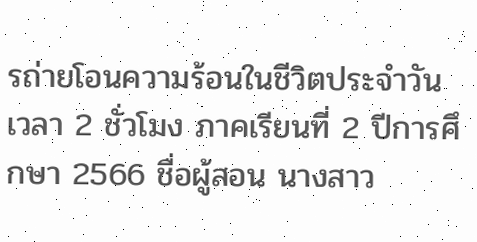รถ่ายโอนความร้อนในชีวิตประจำวัน เวลา 2 ชั่วโมง ภาคเรียนที่ 2 ปีการศึกษา 2566 ชื่อผู้สอน นางสาว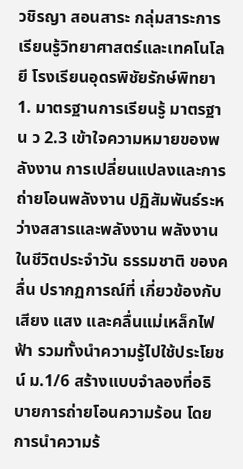วชิรญา สอนสาระ กลุ่มสาระการเรียนรู้วิทยาศาสตร์และเทคโนโลยี โรงเรียนอุดรพิชัยรักษ์พิทยา 1. มาตรฐานการเรียนรู้ มาตรฐาน ว 2.3 เข้าใจความหมายของพลังงาน การเปลี่ยนแปลงและการถ่ายโอนพลังงาน ปฏิสัมพันธ์ระหว่างสสารและพลังงาน พลังงานในชีวิตประจำวัน ธรรมชาติ ของคลื่น ปรากฏการณ์ที่ เกี่ยวข้องกับเสียง แสง และคลื่นแม่เหล็กไฟฟ้า รวมทั้งนำความรู้ไปใช้ประโยชน์ ม.1/6 สร้างแบบจำลองที่อธิบายการถ่ายโอนความร้อน โดยการนำความร้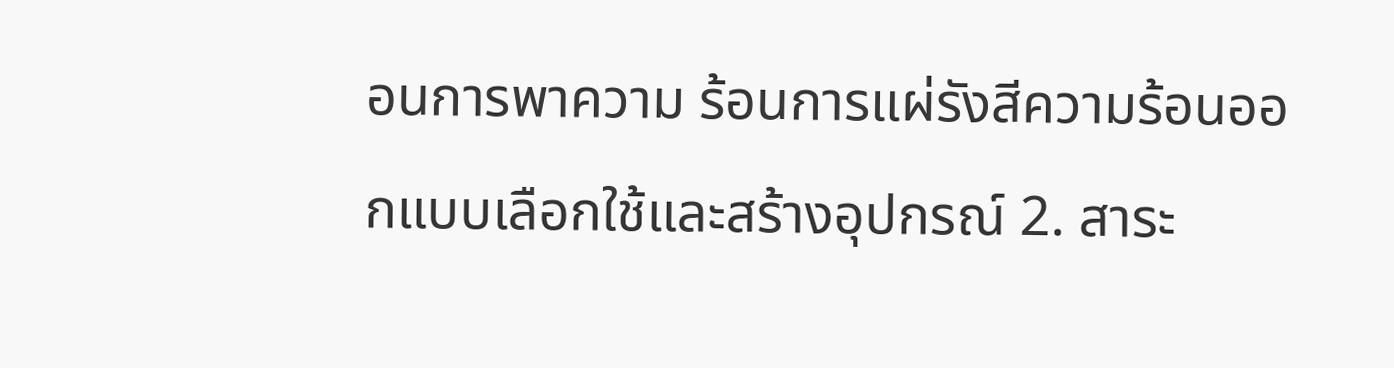อนการพาความ ร้อนการแผ่รังสีความร้อนออกแบบเลือกใช้และสร้างอุปกรณ์ 2. สาระ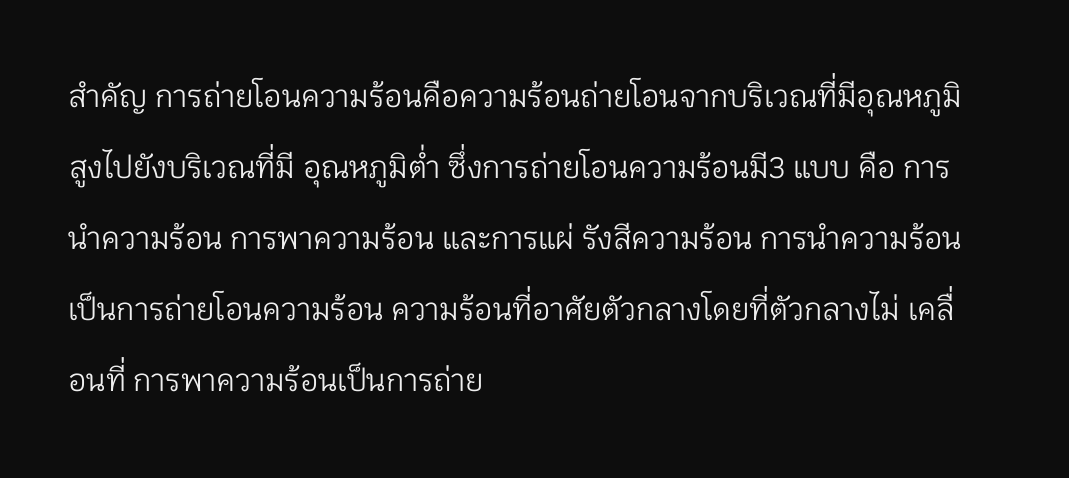สำคัญ การถ่ายโอนความร้อนคือความร้อนถ่ายโอนจากบริเวณที่มีอุณหภูมิสูงไปยังบริเวณที่มี อุณหภูมิต่ำ ซึ่งการถ่ายโอนความร้อนมี3 แบบ คือ การนำความร้อน การพาความร้อน และการแผ่ รังสีความร้อน การนำความร้อนเป็นการถ่ายโอนความร้อน ความร้อนที่อาศัยตัวกลางโดยที่ตัวกลางไม่ เคลื่อนที่ การพาความร้อนเป็นการถ่าย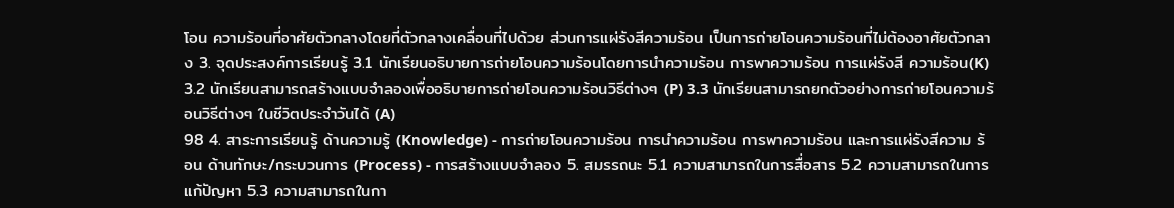โอน ความร้อนที่อาศัยตัวกลางโดยที่ตัวกลางเคลื่อนที่ไปด้วย ส่วนการแผ่รังสีความร้อน เป็นการถ่ายโอนความร้อนที่ไม่ต้องอาศัยตัวกลาง 3. จุดประสงค์การเรียนรู้ 3.1 นักเรียนอธิบายการถ่ายโอนความร้อนโดยการนำความร้อน การพาความร้อน การแผ่รังสี ความร้อน(K) 3.2 นักเรียนสามารถสร้างแบบจำลองเพื่ออธิบายการถ่ายโอนความร้อนวิธีต่างๆ (P) 3.3 นักเรียนสามารถยกตัวอย่างการถ่ายโอนความร้อนวิธีต่างๆ ในชีวิตประจำวันได้ (A)
98 4. สาระการเรียนรู้ ด้านความรู้ (Knowledge) - การถ่ายโอนความร้อน การนำความร้อน การพาความร้อน และการแผ่รังสีความ ร้อน ด้านทักษะ/กระบวนการ (Process) - การสร้างแบบจำลอง 5. สมรรถนะ 5.1 ความสามารถในการสื่อสาร 5.2 ความสามารถในการแก้ปัญหา 5.3 ความสามารถในกา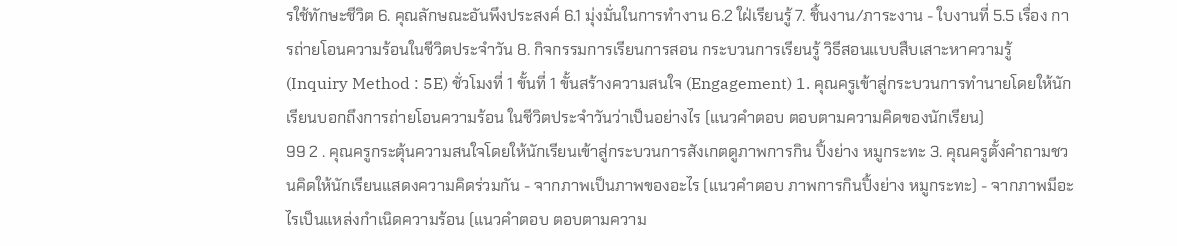รใช้ทักษะชีวิต 6. คุณลักษณะอันพึงประสงค์ 6.1 มุ่งมั่นในการทำงาน 6.2 ใฝ่เรียนรู้ 7. ชิ้นงาน/ภาระงาน - ใบงานที่ 5.5 เรื่อง การถ่ายโอนความร้อนในชีวิตประจำวัน 8. กิจกรรมการเรียนการสอน กระบวนการเรียนรู้ วิธีสอนแบบสืบเสาะหาความรู้ (Inquiry Method : 5E) ชั่วโมงที่ 1 ขั้นที่ 1 ขั้นสร้างความสนใจ (Engagement) 1. คุณครูเข้าสู่กระบวนการทำนายโดยให้นักเรียนบอกถึงการถ่ายโอนความร้อน ในชีวิตประจำวันว่าเป็นอย่างไร (แนวคำตอบ ตอบตามความคิดของนักเรียน)
99 2 . คุณครูกระตุ้นความสนใจโดยให้นักเรียนเข้าสู่กระบวนการสังเกตดูภาพการกิน ปิ้งย่าง หมูกระทะ 3. คุณครูตั้งคำถามชวนคิดให้นักเรียนแสดงความคิดร่วมกัน - จากภาพเป็นภาพของอะไร (แนวคำตอบ ภาพการกินปิ้งย่าง หมูกระทะ) - จากภาพมีอะไรเป็นแหล่งกำเนิดความร้อน (แนวคำตอบ ตอบตามความ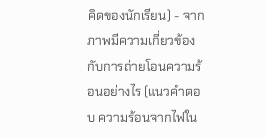คิดของนักเรียน) - จากภาพมีความเกี่ยวข้องกับการถ่ายโอนความร้อนอย่างไร (แนวคำตอบ ความร้อนจากไฟใน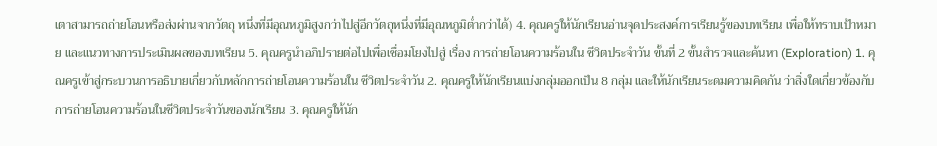เตาสามารถถ่ายโอนหรือส่งผ่านจากวัตถุ หนึ่งที่มีอุณหภูมิสูงกว่าไปสู่อีกวัตถุหนึ่งที่มีอุณหภูมิต่ำกว่าได้) 4. คุณครูให้นักเรียนอ่านจุดประสงค์การเรียนรู้ของบทเรียน เพื่อให้ทราบเป้าหมาย และแนวทางการประเมินผลของบทเรียน 5. คุณครูนำอภิปรายต่อไปเพื่อเชื่อมโยงไปสู่ เรื่อง การถ่ายโอนความร้อนใน ชีวิตประจำวัน ขั้นที่ 2 ขั้นสำรวจและค้นหา (Exploration) 1. คุณครูเข้าสู่กระบวนการอธิบายเกี่ยวกับหลักการถ่ายโอนความร้อนใน ชีวิตประจำวัน 2. คุณครูให้นักเรียนแบ่งกลุ่มออกเป็น 8 กลุ่ม และให้นักเรียนระดมความคิดกัน ว่าสิ่งใดเกี่ยวข้องกับการถ่ายโอนความร้อนในชีวิตประจำวันของนักเรียน 3. คุณครูให้นัก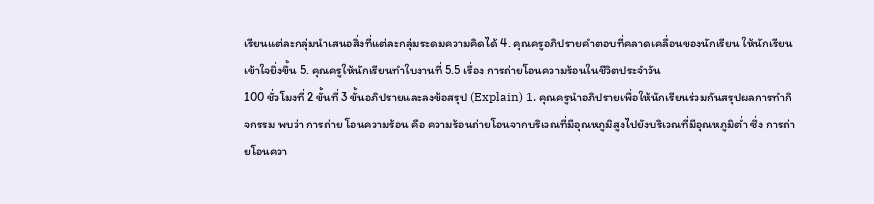เรียนแต่ละกลุ่มนำเสนอสิ่งที่แต่ละกลุ่มระดมความคิดได้ 4. คุณครูอภิปรายคำตอบที่คลาดเคลื่อนของนักเรียน ให้นักเรียนเข้าใจยิ่งขึ้น 5. คุณครูให้นักเรียนทำใบงานที่ 5.5 เรื่อง การถ่ายโอนความร้อนในชีวิตประจำวัน
100 ชั่วโมงที่ 2 ขั้นที่ 3 ขั้นอภิปรายและลงข้อสรุป (Explain) 1. คุณครูนำอภิปรายเพื่อให้นักเรียนร่วมกันสรุปผลการทำกิจกรรม พบว่า การถ่าย โอนความร้อน คือ ความร้อนถ่ายโอนจากบริเวณที่มีอุณหภูมิสูงไปยังบริเวณที่มีอุณหภูมิต่ำ ซึ่ง การถ่ายโอนควา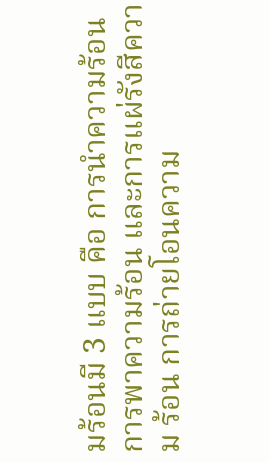มร้อนมี 3 แบบ คือ การนำความร้อน การพาความร้อน และการแผ่รังสีความ ร้อน การถ่ายโอนความ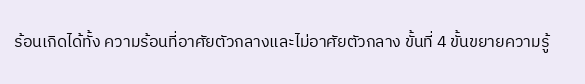ร้อนเกิดได้ทั้ง ความร้อนที่อาศัยตัวกลางและไม่อาศัยตัวกลาง ขั้นที่ 4 ขั้นขยายความรู้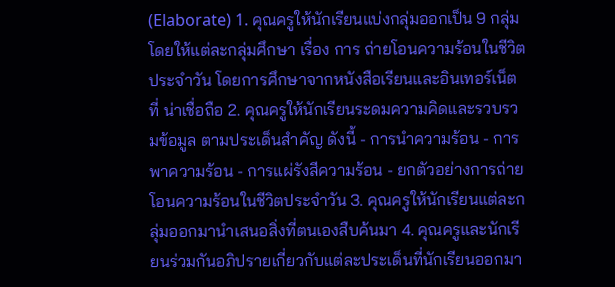(Elaborate) 1. คุณครูให้นักเรียนแบ่งกลุ่มออกเป็น 9 กลุ่ม โดยให้แต่ละกลุ่มศึกษา เรื่อง การ ถ่ายโอนความร้อนในชีวิตประจำวัน โดยการศึกษาจากหนังสือเรียนและอินเทอร์เน็ตที่ น่าเชื่อถือ 2. คุณครูให้นักเรียนระดมความคิดและรวบรวมข้อมูล ตามประเด็นสำคัญ ดังนี้ - การนำความร้อน - การพาความร้อน - การแผ่รังสีความร้อน - ยกตัวอย่างการถ่ายโอนความร้อนในชีวิตประจำวัน 3. คุณครูให้นักเรียนแต่ละกลุ่มออกมานำเสนอสิ่งที่ตนเองสืบค้นมา 4. คุณครูและนักเรียนร่วมกันอภิปรายเกี่ยวกับแต่ละประเด็นที่นักเรียนออกมา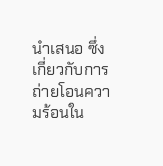นำเสนอ ซึ่งเกี่ยวกับการถ่ายโอนความร้อนใน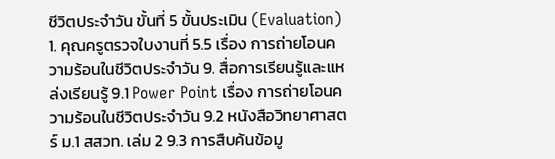ชีวิตประจำวัน ขั้นที่ 5 ขั้นประเมิน (Evaluation) 1. คุณครูตรวจใบงานที่ 5.5 เรื่อง การถ่ายโอนความร้อนในชีวิตประจำวัน 9. สื่อการเรียนรู้และแหล่งเรียนรู้ 9.1 Power Point เรื่อง การถ่ายโอนความร้อนในชีวิตประจำวัน 9.2 หนังสือวิทยาศาสตร์ ม.1 สสวท. เล่ม 2 9.3 การสืบค้นข้อมู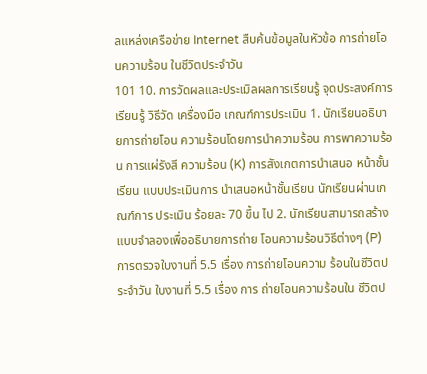ลแหล่งเครือข่าย Internet สืบค้นข้อมูลในหัวข้อ การถ่ายโอนความร้อน ในชีวิตประจำวัน
101 10. การวัดผลและประเมิลผลการเรียนรู้ จุดประสงค์การเรียนรู้ วิธีวัด เครื่องมือ เกณฑ์การประเมิน 1. นักเรียนอธิบายการถ่ายโอน ความร้อนโดยการนำความร้อน การพาความร้อน การแผ่รังสี ความร้อน (K) การสังเกตการนำเสนอ หน้าชั้นเรียน แบบประเมินการ นำเสนอหน้าชั้นเรียน นักเรียนผ่านเกณฑ์การ ประเมิน ร้อยละ 70 ขึ้น ไป 2. นักเรียนสามารถสร้าง แบบจำลองเพื่ออธิบายการถ่าย โอนความร้อนวิธีต่างๆ (P) การตรวจใบงานที่ 5.5 เรื่อง การถ่ายโอนความ ร้อนในชีวิตประจำวัน ใบงานที่ 5.5 เรื่อง การ ถ่ายโอนความร้อนใน ชีวิตป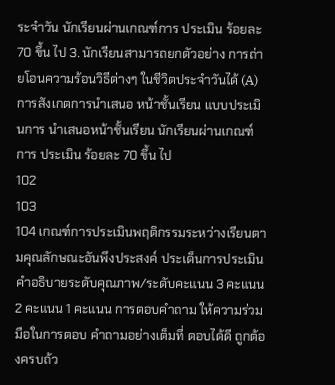ระจำวัน นักเรียนผ่านเกณฑ์การ ประเมิน ร้อยละ 70 ขึ้น ไป 3. นักเรียนสามารถยกตัวอย่าง การถ่ายโอนความร้อนวิธีต่างๆ ในชีวิตประจำวันได้ (A) การสังเกตการนำเสนอ หน้าชั้นเรียน แบบประเมินการ นำเสนอหน้าชั้นเรียน นักเรียนผ่านเกณฑ์การ ประเมิน ร้อยละ 70 ขึ้น ไป
102
103
104 เกณฑ์การประเมินพฤติกรรมระหว่างเรียนตามคุณลักษณะอันพึงประสงค์ ประเด็นการประเมิน คําอธิบายระดับคุณภาพ/ระดับคะแนน 3 คะแนน 2 คะแนน 1 คะแนน การตอบคำถาม ให้ความร่วมมือในการตอบ คำถามอย่างเต็มที่ ตอบได้ดี ถูกต้องครบถ้ว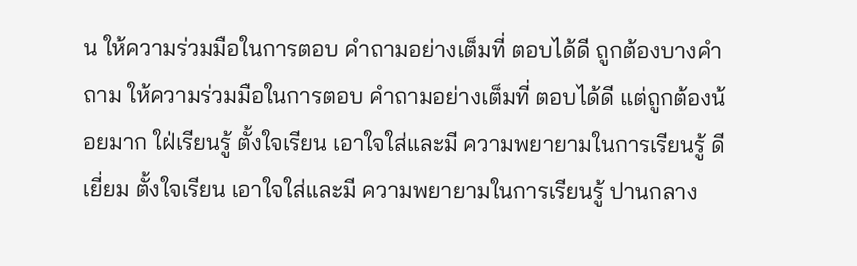น ให้ความร่วมมือในการตอบ คำถามอย่างเต็มที่ ตอบได้ดี ถูกต้องบางคำถาม ให้ความร่วมมือในการตอบ คำถามอย่างเต็มที่ ตอบได้ดี แต่ถูกต้องน้อยมาก ใฝ่เรียนรู้ ตั้งใจเรียน เอาใจใส่และมี ความพยายามในการเรียนรู้ ดีเยี่ยม ตั้งใจเรียน เอาใจใส่และมี ความพยายามในการเรียนรู้ ปานกลาง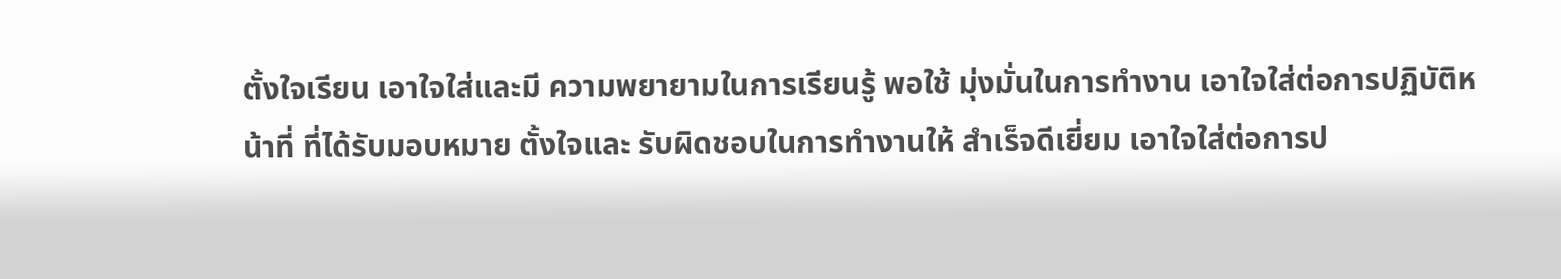ตั้งใจเรียน เอาใจใส่และมี ความพยายามในการเรียนรู้ พอใช้ มุ่งมั่นในการทำงาน เอาใจใส่ต่อการปฏิบัติหน้าที่ ที่ได้รับมอบหมาย ตั้งใจและ รับผิดชอบในการทำงานให้ สำเร็จดีเยี่ยม เอาใจใส่ต่อการป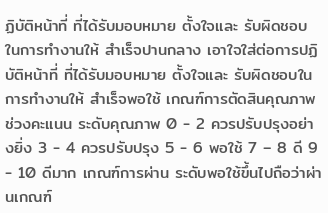ฏิบัติหน้าที่ ที่ได้รับมอบหมาย ตั้งใจและ รับผิดชอบในการทำงานให้ สำเร็จปานกลาง เอาใจใส่ต่อการปฏิบัติหน้าที่ ที่ได้รับมอบหมาย ตั้งใจและ รับผิดชอบในการทำงานให้ สำเร็จพอใช้ เกณฑ์การตัดสินคุณภาพ ช่วงคะแนน ระดับคุณภาพ 0 - 2 ควรปรับปรุงอย่างยิ่ง 3 - 4 ควรปรับปรุง 5 - 6 พอใช้ 7 – 8 ดี 9 - 10 ดีมาก เกณฑ์การผ่าน ระดับพอใช้ขึ้นไปถือว่าผ่านเกณฑ์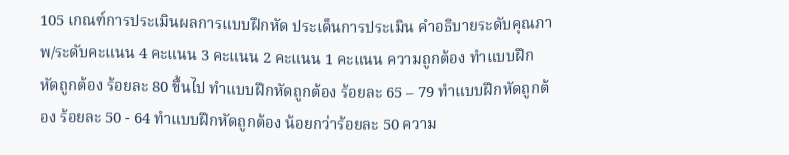105 เกณฑ์การประเมินผลการแบบฝึกหัด ประเด็นการประเมิน คําอธิบายระดับคุณภาพ/ระดับคะแนน 4 คะแนน 3 คะแนน 2 คะแนน 1 คะแนน ความถูกต้อง ทำแบบฝึกหัดถูกต้อง ร้อยละ 80 ขึ้นไป ทำแบบฝึกหัดถูกต้อง ร้อยละ 65 – 79 ทำแบบฝึกหัดถูกต้อง ร้อยละ 50 - 64 ทำแบบฝึกหัดถูกต้อง น้อยกว่าร้อยละ 50 ความ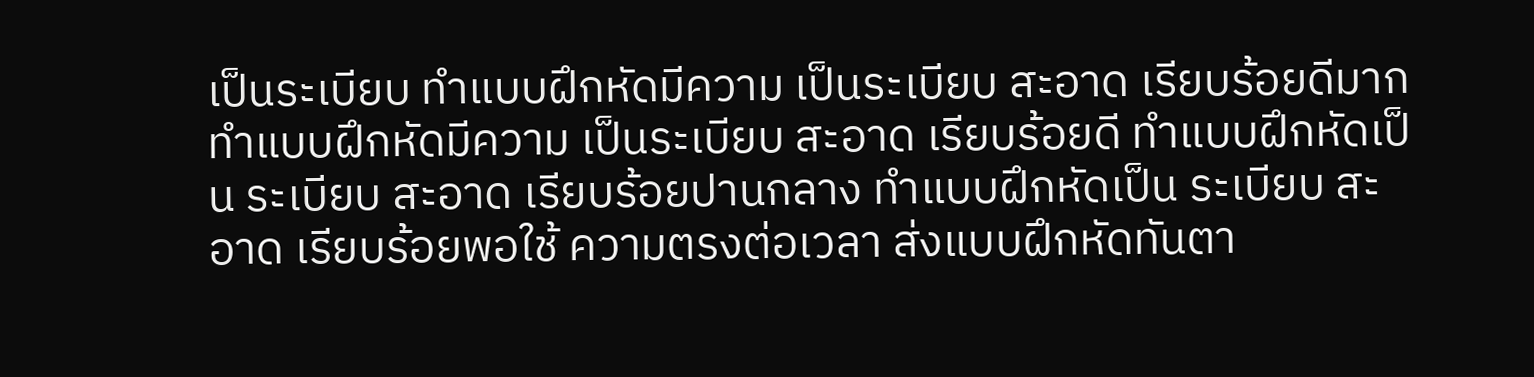เป็นระเบียบ ทำแบบฝึกหัดมีความ เป็นระเบียบ สะอาด เรียบร้อยดีมาก ทำแบบฝึกหัดมีความ เป็นระเบียบ สะอาด เรียบร้อยดี ทำแบบฝึกหัดเป็น ระเบียบ สะอาด เรียบร้อยปานกลาง ทำแบบฝึกหัดเป็น ระเบียบ สะอาด เรียบร้อยพอใช้ ความตรงต่อเวลา ส่งแบบฝึกหัดทันตา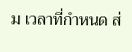ม เวลาที่กำหนด ส่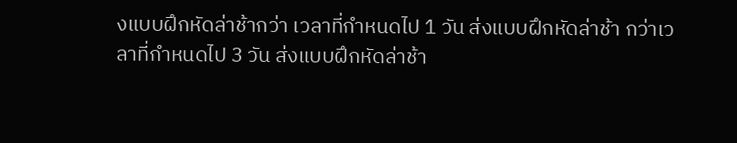งแบบฝึกหัดล่าช้ากว่า เวลาที่กำหนดไป 1 วัน ส่งแบบฝึกหัดล่าช้า กว่าเวลาที่กำหนดไป 3 วัน ส่งแบบฝึกหัดล่าช้า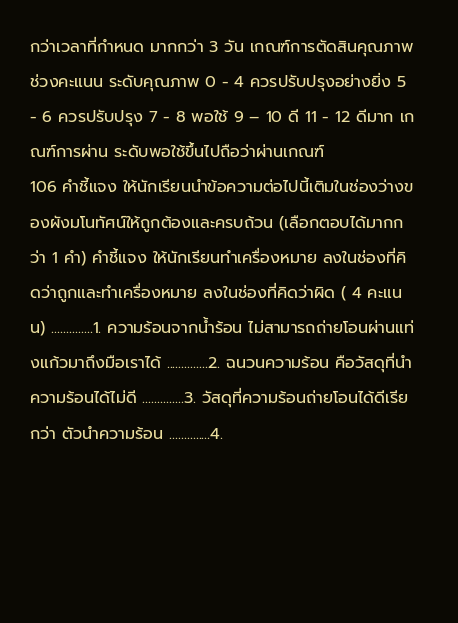กว่าเวลาที่กำหนด มากกว่า 3 วัน เกณฑ์การตัดสินคุณภาพ ช่วงคะแนน ระดับคุณภาพ 0 - 4 ควรปรับปรุงอย่างยิ่ง 5 - 6 ควรปรับปรุง 7 - 8 พอใช้ 9 – 10 ดี 11 - 12 ดีมาก เกณฑ์การผ่าน ระดับพอใช้ขึ้นไปถือว่าผ่านเกณฑ์
106 คำชี้แจง ให้นักเรียนนำข้อความต่อไปนี้เติมในช่องว่างของผังมโนทัศน์ให้ถูกต้องและครบถ้วน (เลือกตอบได้มากกว่า 1 คำ) คำชี้แจง ให้นักเรียนทำเครื่องหมาย ลงในช่องที่คิดว่าถูกและทำเครื่องหมาย ลงในช่องที่คิดว่าผิด ( 4 คะแนน) ..............1. ความร้อนจากน้ำร้อน ไม่สามารถถ่ายโอนผ่านแท่งแก้วมาถึงมือเราได้ ..............2. ฉนวนความร้อน คือวัสดุที่นำความร้อนได้ไม่ดี ..............3. วัสดุที่ความร้อนถ่ายโอนได้ดีเรียกว่า ตัวนำความร้อน ..............4.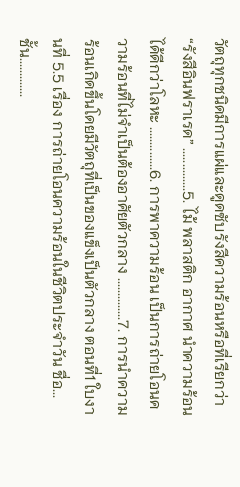วัตถุทุกชนิดมีการแผ่และดูดซับรังสีความร้อนหรือที่เรียกว่า “รังสีอินฟราเรด” ..............5. ไม้ พลาสติก อากาศ นำความร้อนได้ดีกว่าโลหะ ..............6. การพาความร้อน เป็นการถ่ายโอนความร้อนที่ไม่จำเป็นต้องอาศัยตัวกลาง ..............7. การนำความร้อนเกิดขึ้นโดยมีวัตถุที่เป็นของแข็งเป็นตัวกลาง ตอนที่1 ใบงานที่ 5.5 เรื่อง การถ่ายโอนความร้อนในชีวิตประจำวัน ชื่อ...ชั้น.............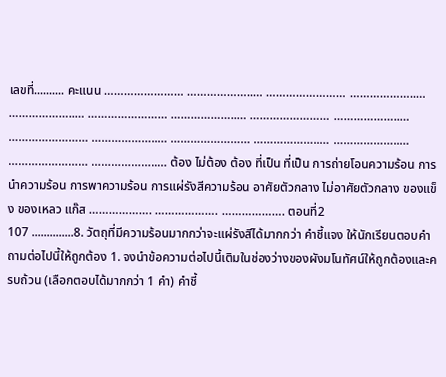เลขที่.......... คะแนน …………………… ………………..… …………………… ………………..… ………………..… …………………… ………………..… …………………… ………………..… …………………… ………………..… …………………… ………………..… ………………..… …………………… ………………..… ต้อง ไม่ต้อง ต้อง ที่เป็น ที่เป็น การถ่ายโอนความร้อน การนำความร้อน การพาความร้อน การแผ่รังสีความร้อน อาศัยตัวกลาง ไม่อาศัยตัวกลาง ของแข็ง ของเหลว แก๊ส ………………. ………………. ………………. ตอนที่2
107 ..............8. วัตถุที่มีความร้อนมากกว่าจะแผ่รังสีได้มากกว่า คำชี้แจง ให้นักเรียนตอบคำถามต่อไปนี้ให้ถูกต้อง 1. จงนำข้อความต่อไปนี้เติมในช่องว่างของผังมโนทัศน์ให้ถูกต้องและครบถ้วน (เลือกตอบได้มากกว่า 1 คำ) คำชี้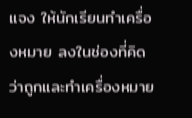แจง ให้นักเรียนทำเครื่องหมาย ลงในช่องที่คิดว่าถูกและทำเครื่องหมาย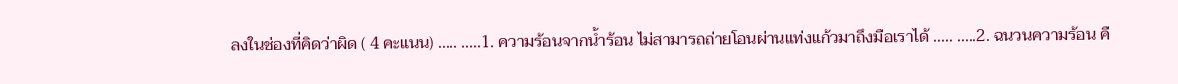ลงในช่องที่คิดว่าผิด ( 4 คะแนน) ..... .....1. ความร้อนจากน้ำร้อน ไม่สามารถถ่ายโอนผ่านแท่งแก้วมาถึงมือเราได้ ..... .....2. ฉนวนความร้อน คื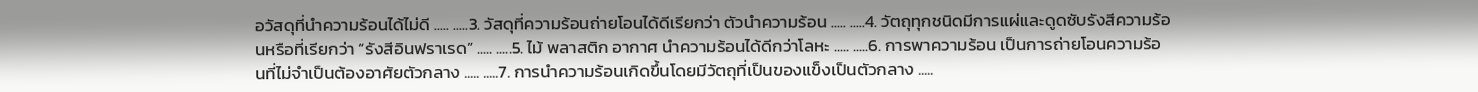อวัสดุที่นำความร้อนได้ไม่ดี ..... .....3. วัสดุที่ความร้อนถ่ายโอนได้ดีเรียกว่า ตัวนำความร้อน ..... .....4. วัตถุทุกชนิดมีการแผ่และดูดซับรังสีความร้อนหรือที่เรียกว่า “รังสีอินฟราเรด” ..... .....5. ไม้ พลาสติก อากาศ นำความร้อนได้ดีกว่าโลหะ ..... .....6. การพาความร้อน เป็นการถ่ายโอนความร้อนที่ไม่จำเป็นต้องอาศัยตัวกลาง ..... .....7. การนำความร้อนเกิดขึ้นโดยมีวัตถุที่เป็นของแข็งเป็นตัวกลาง .....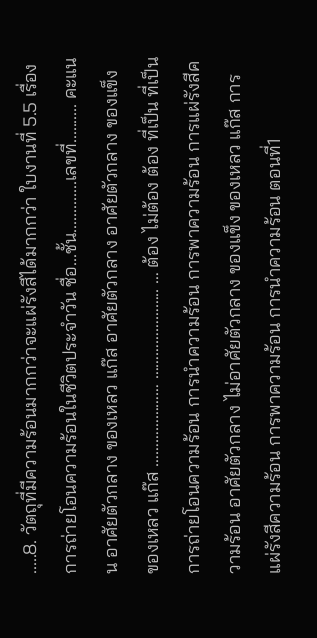.....8. วัตถุที่มีความร้อนมากกว่าจะแผ่รังสีได้มากกว่า ใบงานที่ 5.5 เรื่อง การถ่ายโอนความร้อนในชีวิตประจำวัน ชื่อ...ชั้น.............เลขที่.......... คะแนน อาศัยตัวกลาง ของเหลว แก๊ส อาศัยตัวกลาง อาศัยตัวกลาง ของแข็ง ของเหลว แก๊ส ………………… ………………….. … ต้อง ไม่ต้อง ต้อง ที่เป็น ที่เป็น การถ่ายโอนความร้อน การนำความร้อน การพาความร้อน การแผ่รังสีความร้อน อาศัยตัวกลาง ไม่อาศัยตัวกลาง ของแข็ง ของเหลว แก๊ส การแผ่รังสีความร้อน การพาความร้อน การนำความร้อน ตอนที่1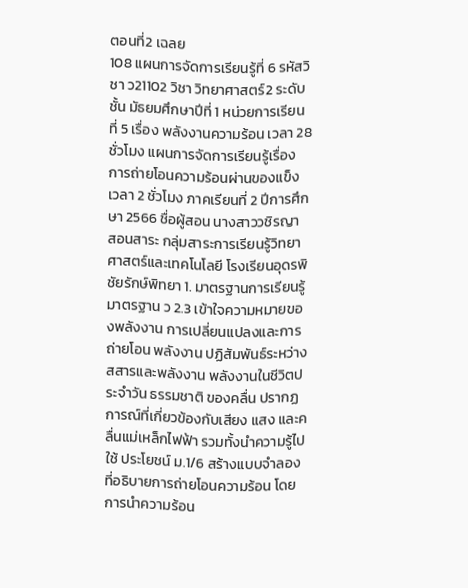ตอนที่2 เฉลย
108 แผนการจัดการเรียนรู้ที่ 6 รหัสวิชา ว21102 วิชา วิทยาศาสตร์2 ระดับชั้น มัธยมศึกษาปีที่ 1 หน่วยการเรียนที่ 5 เรื่อง พลังงานความร้อน เวลา 28 ชั่วโมง แผนการจัดการเรียนรู้เรื่อง การถ่ายโอนความร้อนผ่านของแข็ง เวลา 2 ชั่วโมง ภาคเรียนที่ 2 ปีการศึกษา 2566 ชื่อผู้สอน นางสาววชิรญา สอนสาระ กลุ่มสาระการเรียนรู้วิทยาศาสตร์และเทคโนโลยี โรงเรียนอุดรพิชัยรักษ์พิทยา 1. มาตรฐานการเรียนรู้ มาตรฐาน ว 2.3 เข้าใจความหมายของพลังงาน การเปลี่ยนแปลงและการถ่ายโอน พลังงาน ปฏิสัมพันธ์ระหว่างสสารและพลังงาน พลังงานในชีวิตประจำวัน ธรรมชาติ ของคลื่น ปรากฏการณ์ที่เกี่ยวข้องกับเสียง แสง และคลื่นแม่เหล็กไฟฟ้า รวมทั้งนำความรู้ไปใช้ ประโยชน์ ม.1/6 สร้างแบบจำลองที่อธิบายการถ่ายโอนความร้อน โดยการนำความร้อน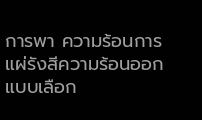การพา ความร้อนการแผ่รังสีความร้อนออกแบบเลือก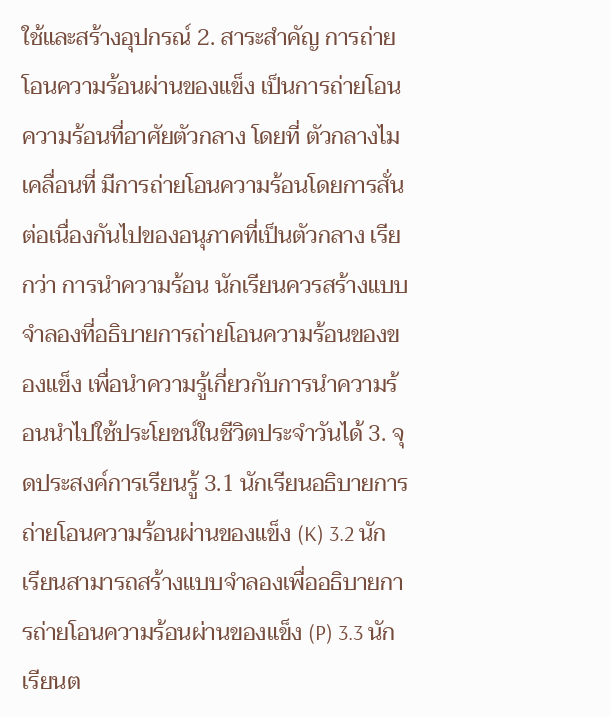ใช้และสร้างอุปกรณ์ 2. สาระสำคัญ การถ่ายโอนความร้อนผ่านของแข็ง เป็นการถ่ายโอนความร้อนที่อาศัยตัวกลาง โดยที่ ตัวกลางไมเคลื่อนที่ มีการถ่ายโอนความร้อนโดยการสั่นต่อเนื่องกันไปของอนุภาคที่เป็นตัวกลาง เรียกว่า การนำความร้อน นักเรียนควรสร้างแบบจำลองที่อธิบายการถ่ายโอนความร้อนของของแข็ง เพื่อนำความรู้เกี่ยวกับการนำความร้อนนำไปใช้ประโยชน์ในชีวิตประจำวันได้ 3. จุดประสงค์การเรียนรู้ 3.1 นักเรียนอธิบายการถ่ายโอนความร้อนผ่านของแข็ง (K) 3.2 นักเรียนสามารถสร้างแบบจำลองเพื่ออธิบายการถ่ายโอนความร้อนผ่านของแข็ง (P) 3.3 นักเรียนต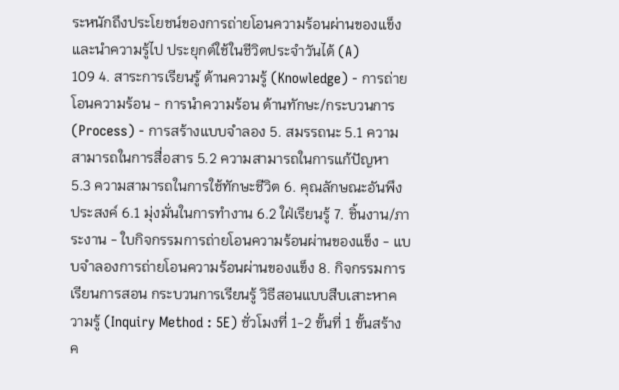ระหนักถึงประโยชน์ของการถ่ายโอนความร้อนผ่านของแข็งและนำความรู้ไป ประยุกต์ใช้ในชีวิตประจำวันได้ (A)
109 4. สาระการเรียนรู้ ด้านความรู้ (Knowledge) - การถ่ายโอนความร้อน - การนำความร้อน ด้านทักษะ/กระบวนการ (Process) - การสร้างแบบจำลอง 5. สมรรถนะ 5.1 ความสามารถในการสื่อสาร 5.2 ความสามารถในการแก้ปัญหา 5.3 ความสามารถในการใช้ทักษะชีวิต 6. คุณลักษณะอันพึงประสงค์ 6.1 มุ่งมั่นในการทำงาน 6.2 ใฝ่เรียนรู้ 7. ชิ้นงาน/ภาระงาน - ใบกิจกรรมการถ่ายโอนความร้อนผ่านของแข็ง - แบบจำลองการถ่ายโอนความร้อนผ่านของแข็ง 8. กิจกรรมการเรียนการสอน กระบวนการเรียนรู้ วิธีสอนแบบสืบเสาะหาความรู้ (Inquiry Method : 5E) ชั่วโมงที่ 1-2 ขั้นที่ 1 ขั้นสร้างค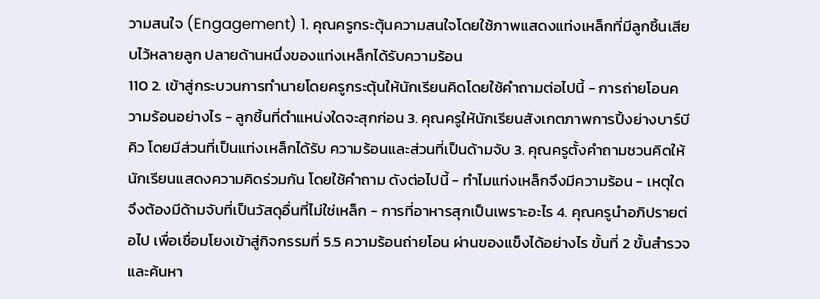วามสนใจ (Engagement) 1. คุณครูกระตุ้นความสนใจโดยใช้ภาพแสดงแท่งเหล็กที่มีลูกชิ้นเสียบไว้หลายลูก ปลายด้านหนึ่งของแท่งเหล็กได้รับความร้อน
110 2. เข้าสู่กระบวนการทำนายโดยครูกระตุ้นให้นักเรียนคิดโดยใช้คำถามต่อไปนี้ - การถ่ายโอนความร้อนอย่างไร - ลูกชิ้นที่ตำแหน่งใดจะสุกก่อน 3. คุณครูให้นักเรียนสังเกตภาพการปิ้งย่างบาร์บีคิว โดยมีส่วนที่เป็นแท่งเหล็กได้รับ ความร้อนและส่วนที่เป็นด้ามจับ 3. คุณครูตั้งคำถามชวนคิดให้นักเรียนแสดงความคิดร่วมกัน โดยใช้คำถาม ดังต่อไปนี้ - ทำไมแท่งเหล็กจึงมีความร้อน - เหตุใดจึงต้องมีด้ามจับที่เป็นวัสดุอื่นที่ไม่ใช่เหล็ก - การที่อาหารสุกเป็นเพราะอะไร 4. คุณครูนำอภิปรายต่อไป เพื่อเชื่อมโยงเข้าสู่กิจกรรมที่ 5.5 ความร้อนถ่ายโอน ผ่านของแข็งได้อย่างไร ขั้นที่ 2 ขั้นสำรวจและค้นหา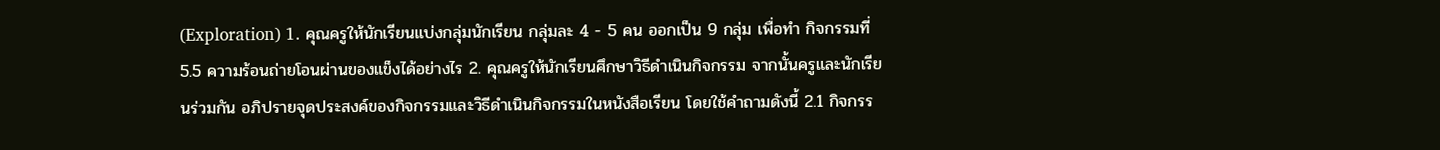(Exploration) 1. คุณครูให้นักเรียนแบ่งกลุ่มนักเรียน กลุ่มละ 4 - 5 คน ออกเป็น 9 กลุ่ม เพื่อทำ กิจกรรมที่ 5.5 ความร้อนถ่ายโอนผ่านของแข็งได้อย่างไร 2. คุณครูให้นักเรียนศึกษาวิธีดำเนินกิจกรรม จากนั้นครูและนักเรียนร่วมกัน อภิปรายจุดประสงค์ของกิจกรรมและวิธีดำเนินกิจกรรมในหนังสือเรียน โดยใช้คำถามดังนี้ 2.1 กิจกรร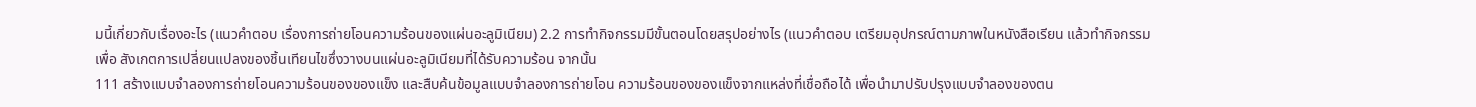มนี้เกี่ยวกับเรื่องอะไร (แนวคำตอบ เรื่องการถ่ายโอนความร้อนของแผ่นอะลูมิเนียม) 2.2 การทำกิจกรรมมีขั้นตอนโดยสรุปอย่างไร (แนวคำตอบ เตรียมอุปกรณ์ตามภาพในหนังสือเรียน แล้วทำกิจกรรมเพื่อ สังเกตการเปลี่ยนแปลงของชิ้นเทียนไขซึ่งวางบนแผ่นอะลูมิเนียมที่ได้รับความร้อน จากนั้น
111 สร้างแบบจำลองการถ่ายโอนความร้อนของของแข็ง และสืบค้นข้อมูลแบบจำลองการถ่ายโอน ความร้อนของของแข็งจากแหล่งที่เชื่อถือได้ เพื่อนำมาปรับปรุงแบบจำลองของตน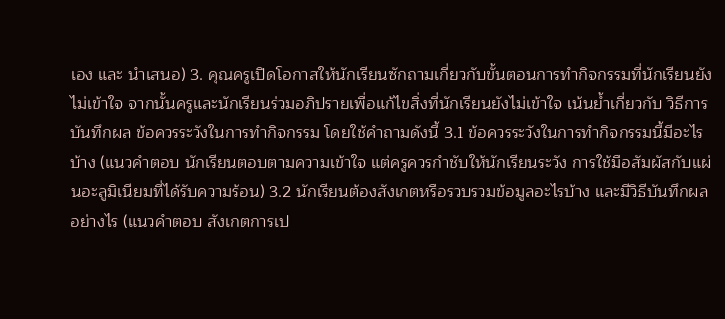เอง และ นำเสนอ) 3. คุณครูเปิดโอกาสให้นักเรียนซักถามเกี่ยวกับขั้นตอนการทำกิจกรรมที่นักเรียนยัง ไม่เข้าใจ จากนั้นครูและนักเรียนร่วมอภิปรายเพื่อแก้ไขสิ่งที่นักเรียนยังไม่เข้าใจ เน้นย้ำเกี่ยวกับ วิธีการบันทึกผล ข้อควรระวังในการทำกิจกรรม โดยใช้คำถามดังนี้ 3.1 ข้อควรระวังในการทำกิจกรรมนี้มีอะไรบ้าง (แนวคำตอบ นักเรียนตอบตามความเข้าใจ แต่ครูควรกำชับให้นักเรียนระวัง การใช้มือสัมผัสกับแผ่นอะลูมิเนียมที่ได้รับความร้อน) 3.2 นักเรียนต้องสังเกตหรือรวบรวมข้อมูลอะไรบ้าง และมีวิธีบันทึกผล อย่างไร (แนวคำตอบ สังเกตการเป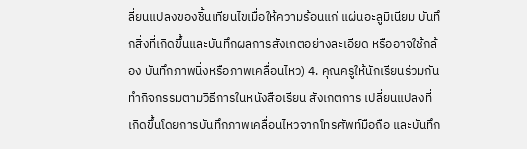ลี่ยนแปลงของชิ้นเทียนไขเมื่อให้ความร้อนแก่ แผ่นอะลูมิเนียม บันทึกสิ่งที่เกิดขึ้นและบันทึกผลการสังเกตอย่างละเอียด หรืออาจใช้กล้อง บันทึกภาพนิ่งหรือภาพเคลื่อนไหว) 4. คุณครูให้นักเรียนร่วมกันทำกิจกรรมตามวิธีการในหนังสือเรียน สังเกตการ เปลี่ยนแปลงที่เกิดขึ้นโดยการบันทึกภาพเคลื่อนไหวจากโทรศัพท์มือถือ และบันทึก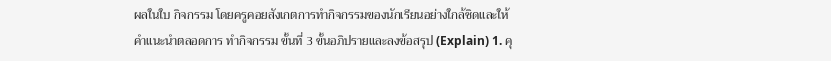ผลในใบ กิจกรรม โดยครูคอยสังเกตการทำกิจกรรมของนักเรียนอย่างใกล้ชิดและให้คำแนะนำตลอดการ ทำกิจกรรม ขั้นที่ 3 ขั้นอภิปรายและลงข้อสรุป (Explain) 1. คุ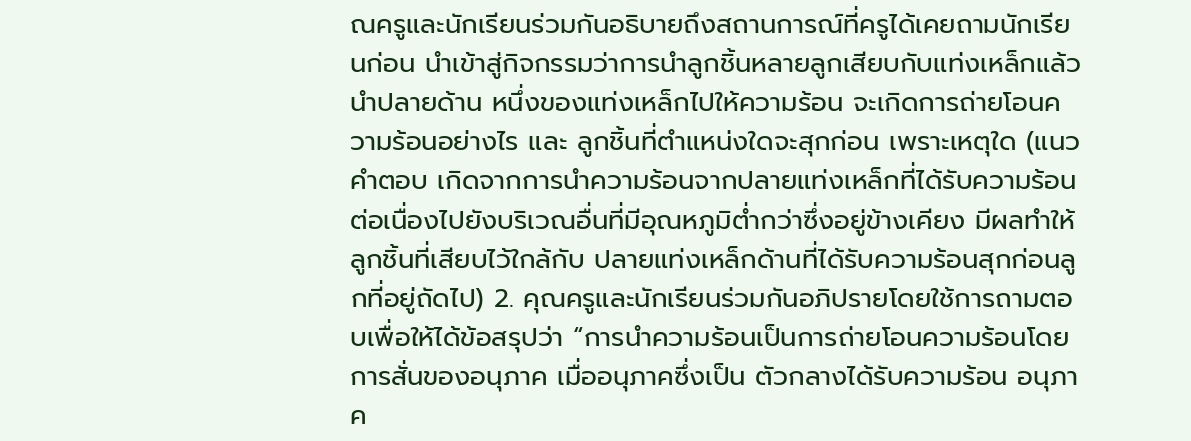ณครูและนักเรียนร่วมกันอธิบายถึงสถานการณ์ที่ครูได้เคยถามนักเรียนก่อน นำเข้าสู่กิจกรรมว่าการนำลูกชิ้นหลายลูกเสียบกับแท่งเหล็กแล้วนำปลายด้าน หนึ่งของแท่งเหล็กไปให้ความร้อน จะเกิดการถ่ายโอนความร้อนอย่างไร และ ลูกชิ้นที่ตำแหน่งใดจะสุกก่อน เพราะเหตุใด (แนวคำตอบ เกิดจากการนำความร้อนจากปลายแท่งเหล็กที่ได้รับความร้อน ต่อเนื่องไปยังบริเวณอื่นที่มีอุณหภูมิต่ำกว่าซึ่งอยู่ข้างเคียง มีผลทำให้ลูกชิ้นที่เสียบไว้ใกล้กับ ปลายแท่งเหล็กด้านที่ได้รับความร้อนสุกก่อนลูกที่อยู่ถัดไป) 2. คุณครูและนักเรียนร่วมกันอภิปรายโดยใช้การถามตอบเพื่อให้ได้ข้อสรุปว่า “การนำความร้อนเป็นการถ่ายโอนความร้อนโดยการสั่นของอนุภาค เมื่ออนุภาคซึ่งเป็น ตัวกลางได้รับความร้อน อนุภาค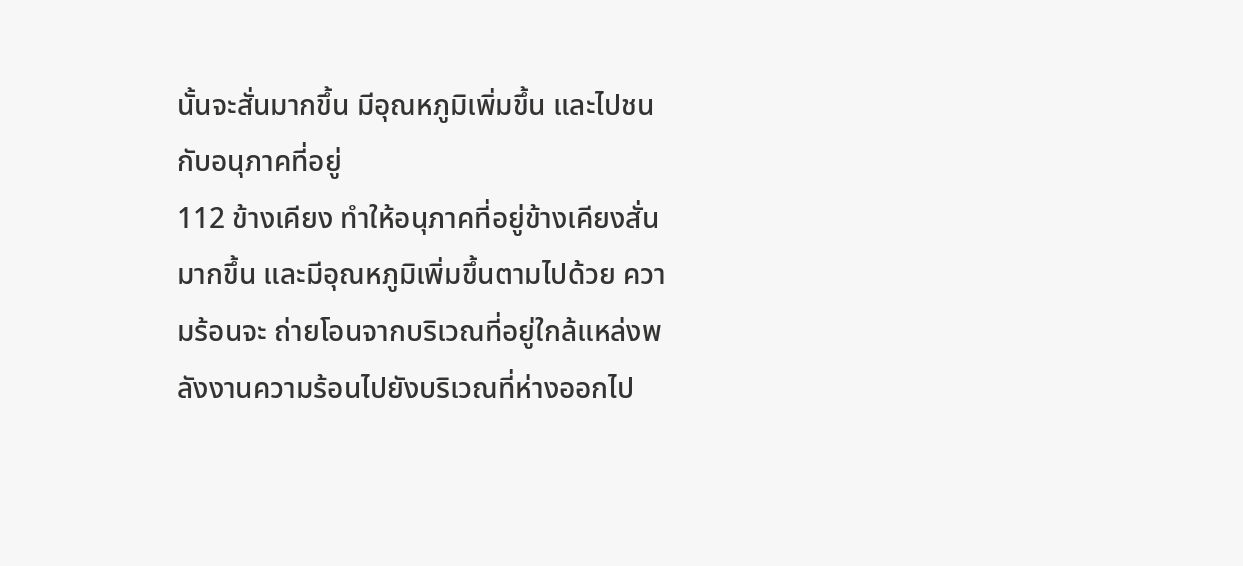นั้นจะสั่นมากขึ้น มีอุณหภูมิเพิ่มขึ้น และไปชนกับอนุภาคที่อยู่
112 ข้างเคียง ทำให้อนุภาคที่อยู่ข้างเคียงสั่นมากขึ้น และมีอุณหภูมิเพิ่มขึ้นตามไปด้วย ความร้อนจะ ถ่ายโอนจากบริเวณที่อยู่ใกล้แหล่งพลังงานความร้อนไปยังบริเวณที่ห่างออกไป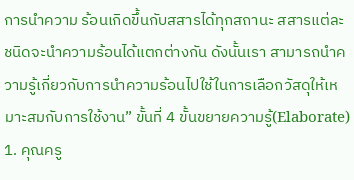การนำความ ร้อนเกิดขึ้นกับสสารได้ทุกสถานะ สสารแต่ละชนิดจะนำความร้อนได้แตกต่างกัน ดังนั้นเรา สามารถนำความรู้เกี่ยวกับการนำความร้อนไปใช้ในการเลือกวัสดุให้เหมาะสมกับการใช้งาน” ขั้นที่ 4 ขั้นขยายความรู้(Elaborate) 1. คุณครู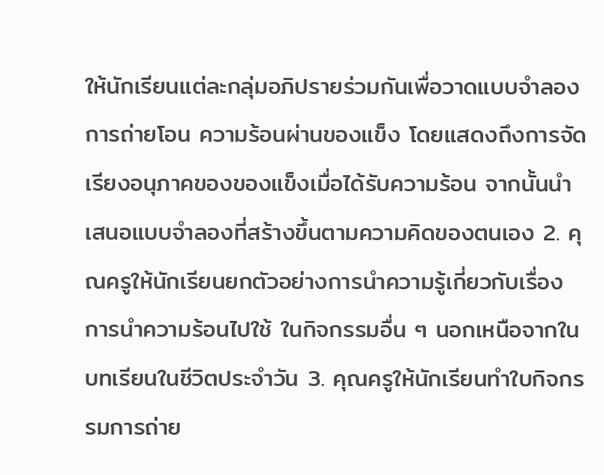ให้นักเรียนแต่ละกลุ่มอภิปรายร่วมกันเพื่อวาดแบบจำลองการถ่ายโอน ความร้อนผ่านของแข็ง โดยแสดงถึงการจัดเรียงอนุภาคของของแข็งเมื่อได้รับความร้อน จากนั้นนำเสนอแบบจำลองที่สร้างขึ้นตามความคิดของตนเอง 2. คุณครูให้นักเรียนยกตัวอย่างการนำความรู้เกี่ยวกับเรื่อง การนำความร้อนไปใช้ ในกิจกรรมอื่น ๆ นอกเหนือจากในบทเรียนในชีวิตประจำวัน 3. คุณครูให้นักเรียนทำใบกิจกรรมการถ่าย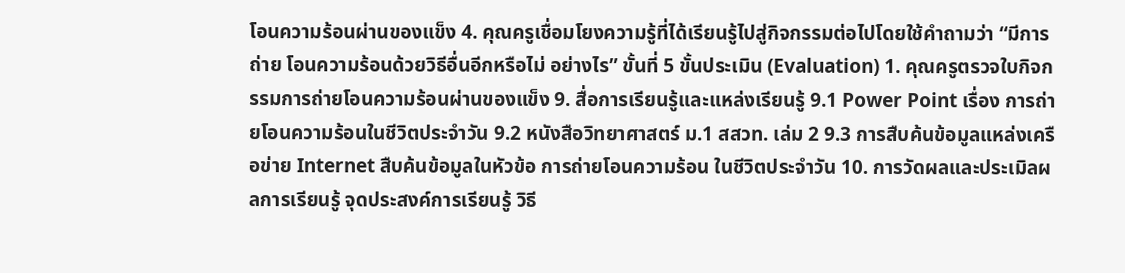โอนความร้อนผ่านของแข็ง 4. คุณครูเชื่อมโยงความรู้ที่ได้เรียนรู้ไปสู่กิจกรรมต่อไปโดยใช้คำถามว่า “มีการถ่าย โอนความร้อนด้วยวิธีอื่นอีกหรือไม่ อย่างไร” ขั้นที่ 5 ขั้นประเมิน (Evaluation) 1. คุณครูตรวจใบกิจกรรมการถ่ายโอนความร้อนผ่านของแข็ง 9. สื่อการเรียนรู้และแหล่งเรียนรู้ 9.1 Power Point เรื่อง การถ่ายโอนความร้อนในชีวิตประจำวัน 9.2 หนังสือวิทยาศาสตร์ ม.1 สสวท. เล่ม 2 9.3 การสืบค้นข้อมูลแหล่งเครือข่าย Internet สืบค้นข้อมูลในหัวข้อ การถ่ายโอนความร้อน ในชีวิตประจำวัน 10. การวัดผลและประเมิลผลการเรียนรู้ จุดประสงค์การเรียนรู้ วิธี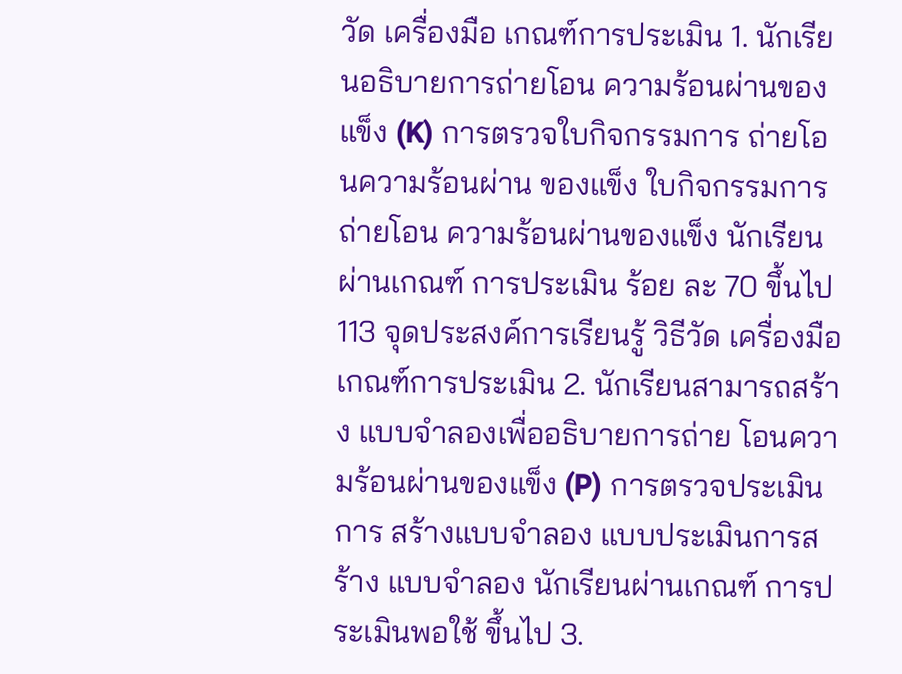วัด เครื่องมือ เกณฑ์การประเมิน 1. นักเรียนอธิบายการถ่ายโอน ความร้อนผ่านของแข็ง (K) การตรวจใบกิจกรรมการ ถ่ายโอนความร้อนผ่าน ของแข็ง ใบกิจกรรมการถ่ายโอน ความร้อนผ่านของแข็ง นักเรียนผ่านเกณฑ์ การประเมิน ร้อย ละ 70 ขึ้นไป
113 จุดประสงค์การเรียนรู้ วิธีวัด เครื่องมือ เกณฑ์การประเมิน 2. นักเรียนสามารถสร้าง แบบจำลองเพื่ออธิบายการถ่าย โอนความร้อนผ่านของแข็ง (P) การตรวจประเมินการ สร้างแบบจำลอง แบบประเมินการสร้าง แบบจำลอง นักเรียนผ่านเกณฑ์ การประเมินพอใช้ ขึ้นไป 3.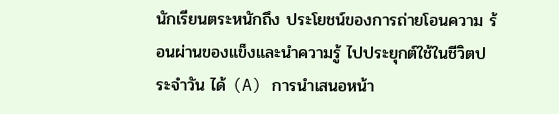นักเรียนตระหนักถึง ประโยชน์ของการถ่ายโอนความ ร้อนผ่านของแข็งและนำความรู้ ไปประยุกต์ใช้ในชีวิตประจำวัน ได้ (A) การนำเสนอหน้า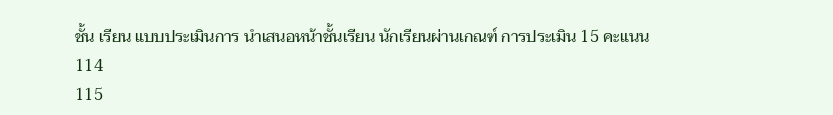ชั้น เรียน แบบประเมินการ นำเสนอหน้าชั้นเรียน นักเรียนผ่านเกณฑ์ การประเมิน 15 คะแนน
114
115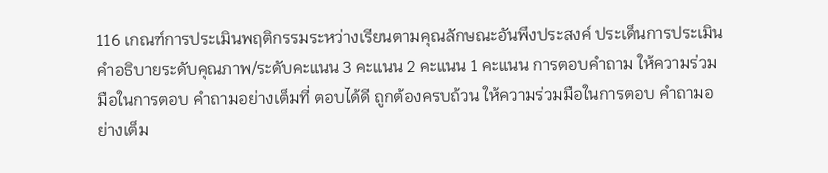116 เกณฑ์การประเมินพฤติกรรมระหว่างเรียนตามคุณลักษณะอันพึงประสงค์ ประเด็นการประเมิน คําอธิบายระดับคุณภาพ/ระดับคะแนน 3 คะแนน 2 คะแนน 1 คะแนน การตอบคำถาม ให้ความร่วมมือในการตอบ คำถามอย่างเต็มที่ ตอบได้ดี ถูกต้องครบถ้วน ให้ความร่วมมือในการตอบ คำถามอย่างเต็ม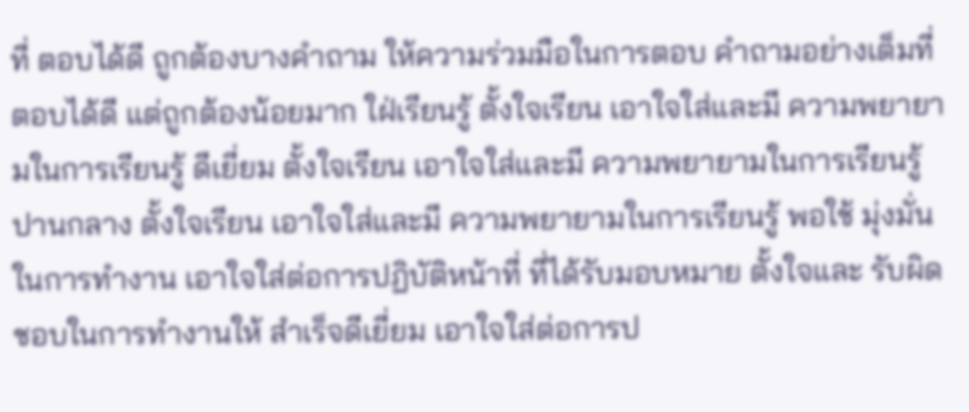ที่ ตอบได้ดี ถูกต้องบางคำถาม ให้ความร่วมมือในการตอบ คำถามอย่างเต็มที่ ตอบได้ดี แต่ถูกต้องน้อยมาก ใฝ่เรียนรู้ ตั้งใจเรียน เอาใจใส่และมี ความพยายามในการเรียนรู้ ดีเยี่ยม ตั้งใจเรียน เอาใจใส่และมี ความพยายามในการเรียนรู้ ปานกลาง ตั้งใจเรียน เอาใจใส่และมี ความพยายามในการเรียนรู้ พอใช้ มุ่งมั่นในการทำงาน เอาใจใส่ต่อการปฏิบัติหน้าที่ ที่ได้รับมอบหมาย ตั้งใจและ รับผิดชอบในการทำงานให้ สำเร็จดีเยี่ยม เอาใจใส่ต่อการป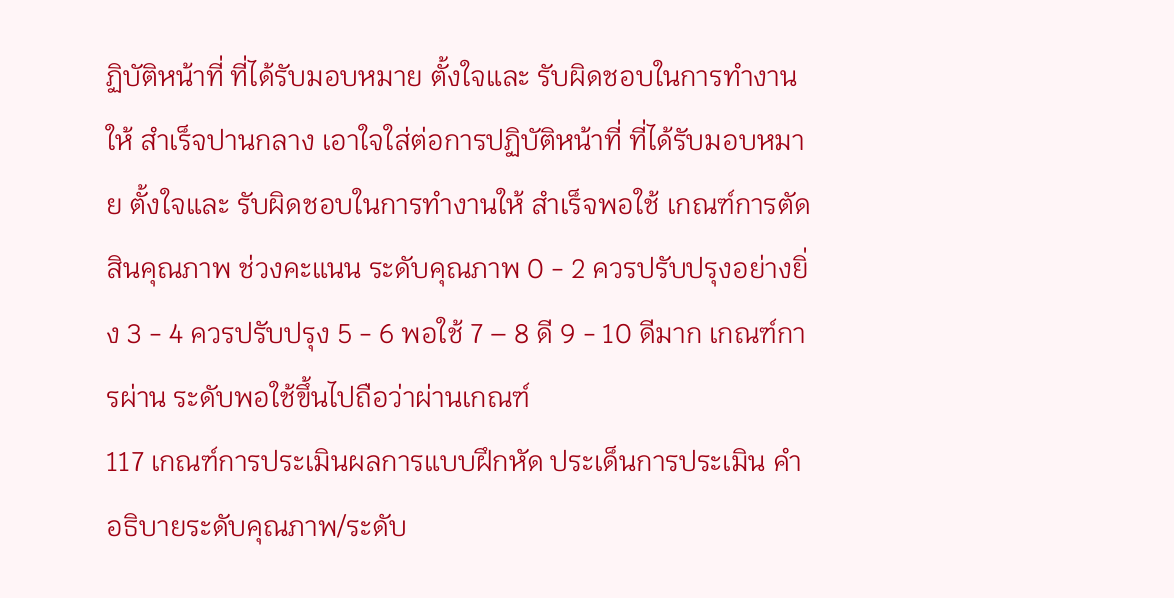ฏิบัติหน้าที่ ที่ได้รับมอบหมาย ตั้งใจและ รับผิดชอบในการทำงานให้ สำเร็จปานกลาง เอาใจใส่ต่อการปฏิบัติหน้าที่ ที่ได้รับมอบหมาย ตั้งใจและ รับผิดชอบในการทำงานให้ สำเร็จพอใช้ เกณฑ์การตัดสินคุณภาพ ช่วงคะแนน ระดับคุณภาพ 0 - 2 ควรปรับปรุงอย่างยิ่ง 3 - 4 ควรปรับปรุง 5 - 6 พอใช้ 7 – 8 ดี 9 - 10 ดีมาก เกณฑ์การผ่าน ระดับพอใช้ขึ้นไปถือว่าผ่านเกณฑ์
117 เกณฑ์การประเมินผลการแบบฝึกหัด ประเด็นการประเมิน คําอธิบายระดับคุณภาพ/ระดับ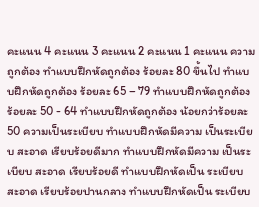คะแนน 4 คะแนน 3 คะแนน 2 คะแนน 1 คะแนน ความถูกต้อง ทำแบบฝึกหัดถูกต้อง ร้อยละ 80 ขึ้นไป ทำแบบฝึกหัดถูกต้อง ร้อยละ 65 – 79 ทำแบบฝึกหัดถูกต้อง ร้อยละ 50 - 64 ทำแบบฝึกหัดถูกต้อง น้อยกว่าร้อยละ 50 ความเป็นระเบียบ ทำแบบฝึกหัดมีความ เป็นระเบียบ สะอาด เรียบร้อยดีมาก ทำแบบฝึกหัดมีความ เป็นระเบียบ สะอาด เรียบร้อยดี ทำแบบฝึกหัดเป็น ระเบียบ สะอาด เรียบร้อยปานกลาง ทำแบบฝึกหัดเป็น ระเบียบ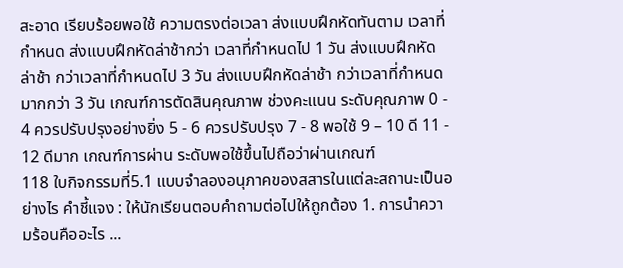สะอาด เรียบร้อยพอใช้ ความตรงต่อเวลา ส่งแบบฝึกหัดทันตาม เวลาที่กำหนด ส่งแบบฝึกหัดล่าช้ากว่า เวลาที่กำหนดไป 1 วัน ส่งแบบฝึกหัดล่าช้า กว่าเวลาที่กำหนดไป 3 วัน ส่งแบบฝึกหัดล่าช้า กว่าเวลาที่กำหนด มากกว่า 3 วัน เกณฑ์การตัดสินคุณภาพ ช่วงคะแนน ระดับคุณภาพ 0 - 4 ควรปรับปรุงอย่างยิ่ง 5 - 6 ควรปรับปรุง 7 - 8 พอใช้ 9 – 10 ดี 11 - 12 ดีมาก เกณฑ์การผ่าน ระดับพอใช้ขึ้นไปถือว่าผ่านเกณฑ์
118 ใบกิจกรรมที่5.1 แบบจำลองอนุภาคของสสารในแต่ละสถานะเป็นอย่างไร คำชี้แจง : ให้นักเรียนตอบคำถามต่อไปให้ถูกต้อง 1. การนำความร้อนคืออะไร ...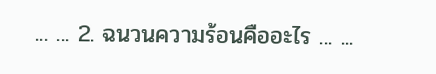... ... 2. ฉนวนความร้อนคืออะไร ... ...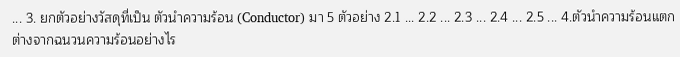... 3. ยกตัวอย่างวัสดุที่เป็น ตัวนำความร้อน (Conductor) มา 5 ตัวอย่าง 2.1 ... 2.2 ... 2.3 ... 2.4 ... 2.5 ... 4.ตัวนำความร้อนแตกต่างจากฉนวนความร้อนอย่างไร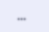...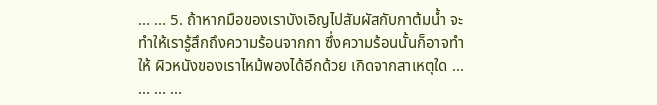... ... 5. ถ้าหากมือของเราบังเอิญไปสัมผัสกับกาต้มน้ำ จะทำให้เรารู้สึกถึงความร้อนจากกา ซึ่งความร้อนนั้นก็อาจทำให้ ผิวหนังของเราไหม้พองได้อีกด้วย เกิดจากสาเหตุใด ... ... ... ...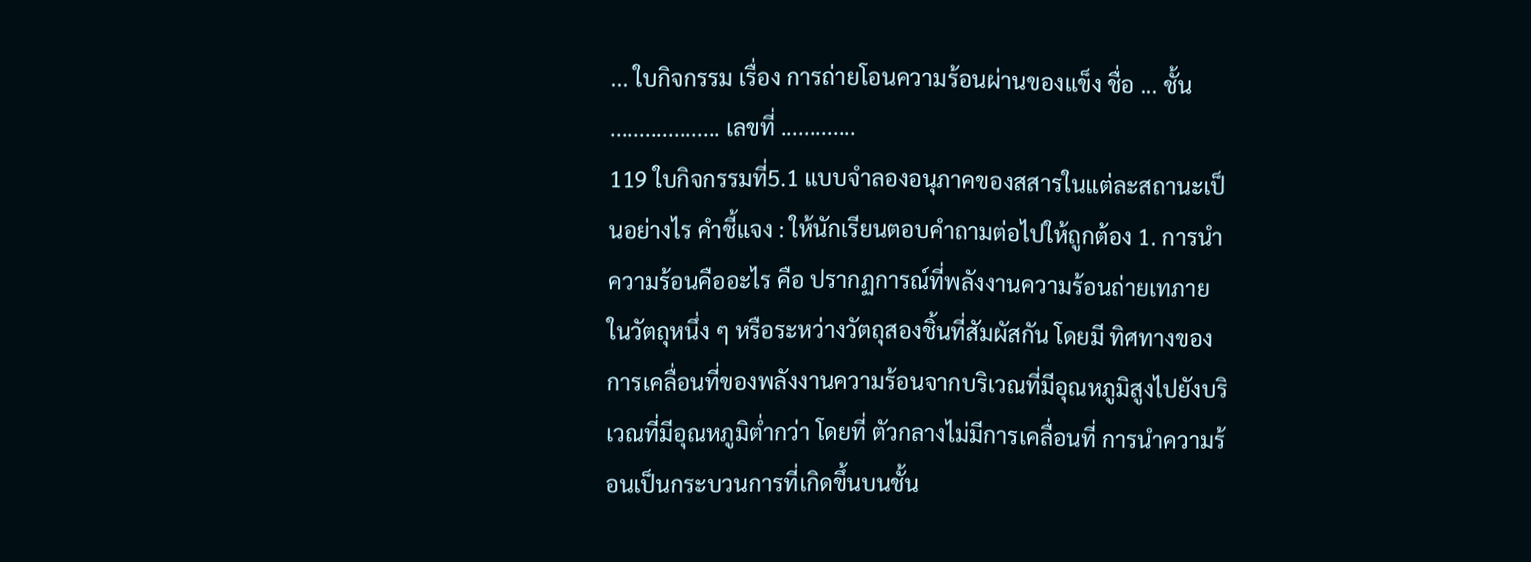... ใบกิจกรรม เรื่อง การถ่ายโอนความร้อนผ่านของแข็ง ชื่อ ... ชั้น ................... เลขที่ .............
119 ใบกิจกรรมที่5.1 แบบจำลองอนุภาคของสสารในแต่ละสถานะเป็นอย่างไร คำชี้แจง : ให้นักเรียนตอบคำถามต่อไปให้ถูกต้อง 1. การนำความร้อนคืออะไร คือ ปรากฏการณ์ที่พลังงานความร้อนถ่ายเทภายในวัตถุหนึ่ง ๆ หรือระหว่างวัตถุสองชิ้นที่สัมผัสกัน โดยมี ทิศทางของการเคลื่อนที่ของพลังงานความร้อนจากบริเวณที่มีอุณหภูมิสูงไปยังบริเวณที่มีอุณหภูมิต่ำกว่า โดยที่ ตัวกลางไม่มีการเคลื่อนที่ การนำความร้อนเป็นกระบวนการที่เกิดขึ้นบนชั้น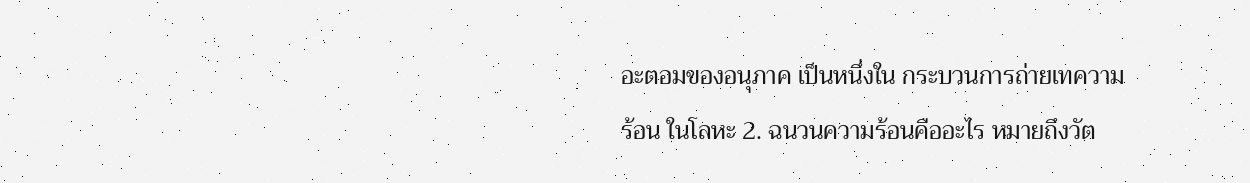อะตอมของอนุภาค เป็นหนึ่งใน กระบวนการถ่ายเทความร้อน ในโลหะ 2. ฉนวนความร้อนคืออะไร หมายถึงวัต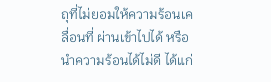ถุที่ไม่ยอมให้ความร้อนเคลื่อนที่ ผ่านเข้าไปได้ หรือนำความร้อนได้ไม่ดี ได้แก่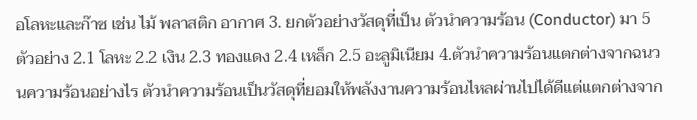อโลหะและก๊าซ เช่น ไม้ พลาสติก อากาศ 3. ยกตัวอย่างวัสดุที่เป็น ตัวนำความร้อน (Conductor) มา 5 ตัวอย่าง 2.1 โลหะ 2.2 เงิน 2.3 ทองแดง 2.4 เหล็ก 2.5 อะลูมิเนียม 4.ตัวนำความร้อนแตกต่างจากฉนวนความร้อนอย่างไร ตัวนำความร้อนเป็นวัสดุที่ยอมให้พลังงานความร้อนไหลผ่านไปได้ดีแต่แตกต่างจาก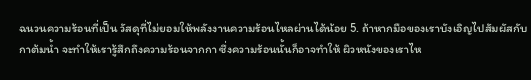ฉนวนความร้อนที่เป็น วัสดุที่ไม่ยอมให้พลังงานความร้อนไหลผ่านได้น้อย 5. ถ้าหากมือของเราบังเอิญไปสัมผัสกับกาต้มน้ำ จะทำให้เรารู้สึกถึงความร้อนจากกา ซึ่งความร้อนนั้นก็อาจทำให้ ผิวหนังของเราไห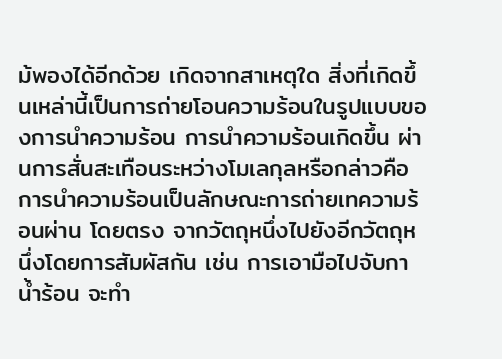ม้พองได้อีกด้วย เกิดจากสาเหตุใด สิ่งที่เกิดขึ้นเหล่านี้เป็นการถ่ายโอนความร้อนในรูปแบบของการนำความร้อน การนำความร้อนเกิดขึ้น ผ่านการสั่นสะเทือนระหว่างโมเลกุลหรือกล่าวคือการนำความร้อนเป็นลักษณะการถ่ายเทความร้อนผ่าน โดยตรง จากวัตถุหนึ่งไปยังอีกวัตถุหนึ่งโดยการสัมผัสกัน เช่น การเอามือไปจับกาน้ำร้อน จะทำ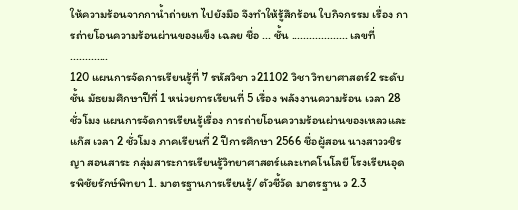ให้ความร้อนจากกาน้ำถ่ายเท ไปยังมือ จึงทำให้รู้สึกร้อน ใบกิจกรรม เรื่อง การถ่ายโอนความร้อนผ่านของแข็ง เฉลย ชื่อ ... ชั้น ................... เลขที่ .............
120 แผนการจัดการเรียนรู้ที่ 7 รหัสวิชา ว21102 วิชา วิทยาศาสตร์2 ระดับชั้น มัธยมศึกษาปีที่ 1 หน่วยการเรียนที่ 5 เรื่อง พลังงานความร้อน เวลา 28 ชั่วโมง แผนการจัดการเรียนรู้เรื่อง การถ่ายโอนความร้อนผ่านของเหลวและแก๊ส เวลา 2 ชั่วโมง ภาคเรียนที่ 2 ปีการศึกษา 2566 ชื่อผู้สอน นางสาววชิรญา สอนสาระ กลุ่มสาระการเรียนรู้วิทยาศาสตร์และเทคโนโลยี โรงเรียนอุดรพิชัยรักษ์พิทยา 1. มาตรฐานการเรียนรู้/ ตัวชี้วัด มาตรฐาน ว 2.3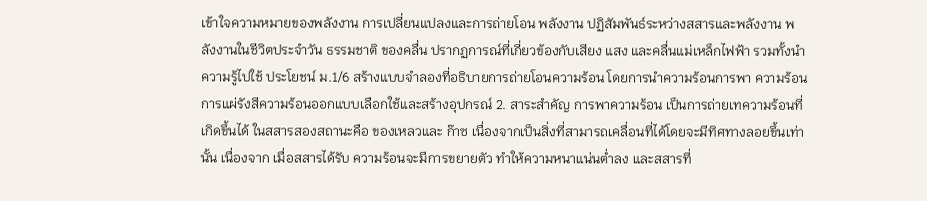เข้าใจความหมายของพลังงาน การเปลี่ยนแปลงและการถ่ายโอน พลังงาน ปฏิสัมพันธ์ระหว่างสสารและพลังงาน พลังงานในชีวิตประจำวัน ธรรมชาติ ของคลื่น ปรากฏการณ์ที่เกี่ยวข้องกับเสียง แสง และคลื่นแม่เหล็กไฟฟ้า รวมทั้งนำความรู้ไปใช้ ประโยชน์ ม.1/6 สร้างแบบจำลองที่อธิบายการถ่ายโอนความร้อน โดยการนำความร้อนการพา ความร้อนการแผ่รังสีความร้อนออกแบบเลือกใช้และสร้างอุปกรณ์ 2. สาระสำคัญ การพาความร้อน เป็นการถ่ายเทความร้อนที่เกิดขึ้นได้ ในสสารสองสถานะคือ ของเหลวและ ก๊าซ เนื่องจากเป็นสิ่งที่สามารถเคลื่อนที่ได้โดยจะมีทิศทางลอยขึ้นเท่านั้น เนื่องจาก เมื่อสสารได้รับ ความร้อนจะมีการขยายตัว ทำให้ความหนาแน่นต่ำลง และสสารที่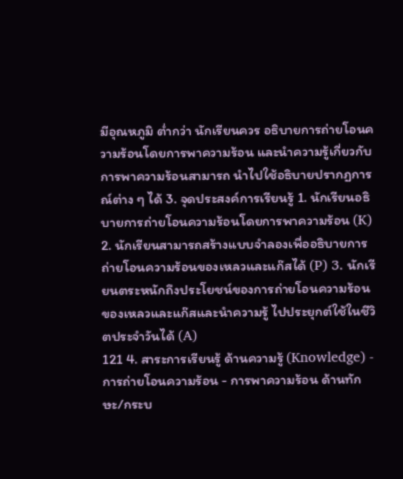มีอุณหภูมิ ต่ำกว่า นักเรียนควร อธิบายการถ่ายโอนความร้อนโดยการพาความร้อน และนำความรู้เกี่ยวกับการพาความร้อนสามารถ นำไปใช้อธิบายปรากฏการณ์ต่าง ๆ ได้ 3. จุดประสงค์การเรียนรู้ 1. นักเรียนอธิบายการถ่ายโอนความร้อนโดยการพาความร้อน (K) 2. นักเรียนสามารถสร้างแบบจำลองเพื่ออธิบายการถ่ายโอนความร้อนของเหลวและแก๊สได้ (P) 3. นักเรียนตระหนักถึงประโยชน์ของการถ่ายโอนความร้อนของเหลวและแก๊สและนำความรู้ ไปประยุกต์ใช้ในชีวิตประจำวันได้ (A)
121 4. สาระการเรียนรู้ ด้านความรู้ (Knowledge) - การถ่ายโอนความร้อน - การพาความร้อน ด้านทักษะ/กระบ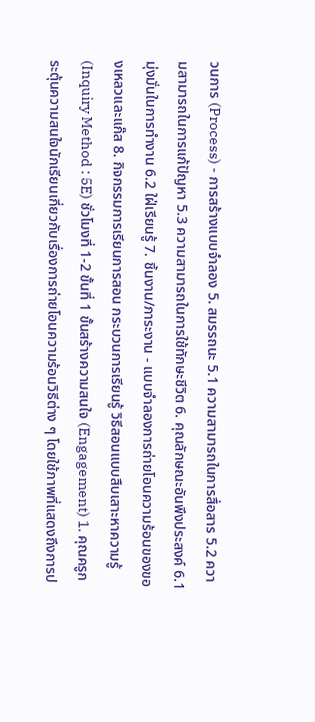วนการ (Process) - การสร้างแบบจำลอง 5. สมรรถนะ 5.1 ความสามารถในการสื่อสาร 5.2 ความสามารถในการแก้ปัญหา 5.3 ความสามารถในการใช้ทักษะชีวิต 6. คุณลักษณะอันพึงประสงค์ 6.1 มุ่งมั่นในการทำงาน 6.2 ใฝ่เรียนรู้ 7. ชิ้นงาน/ภาระงาน - แบบจำลองการถ่ายโอนความร้อนของของเหลวและแก๊ส 8. กิจกรรมการเรียนการสอน กระบวนการเรียนรู้ วิธีสอนแบบสืบเสาะหาความรู้ (Inquiry Method : 5E) ชั่วโมงที่ 1-2 ขั้นที่ 1 ขั้นสร้างความสนใจ (Engagement) 1. คุณครูกระตุ้นความสนใจนักเรียนเกี่ยวกับเรื่องการถ่ายโอนความร้อนวิธีต่าง ๆ โดยใช้ภาพที่แสดงถึงการป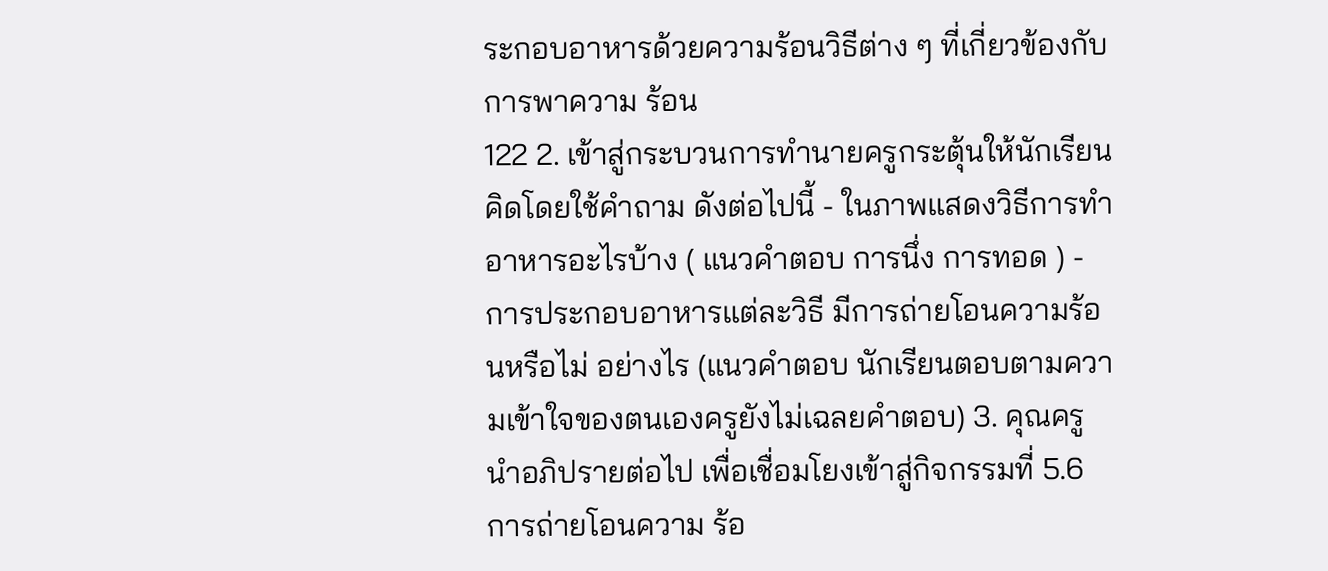ระกอบอาหารด้วยความร้อนวิธีต่าง ๆ ที่เกี่ยวข้องกับการพาความ ร้อน
122 2. เข้าสู่กระบวนการทำนายครูกระตุ้นให้นักเรียนคิดโดยใช้คำถาม ดังต่อไปนี้ - ในภาพแสดงวิธีการทำอาหารอะไรบ้าง ( แนวคำตอบ การนึ่ง การทอด ) - การประกอบอาหารแต่ละวิธี มีการถ่ายโอนความร้อนหรือไม่ อย่างไร (แนวคำตอบ นักเรียนตอบตามความเข้าใจของตนเองครูยังไม่เฉลยคำตอบ) 3. คุณครูนำอภิปรายต่อไป เพื่อเชื่อมโยงเข้าสู่กิจกรรมที่ 5.6 การถ่ายโอนความ ร้อ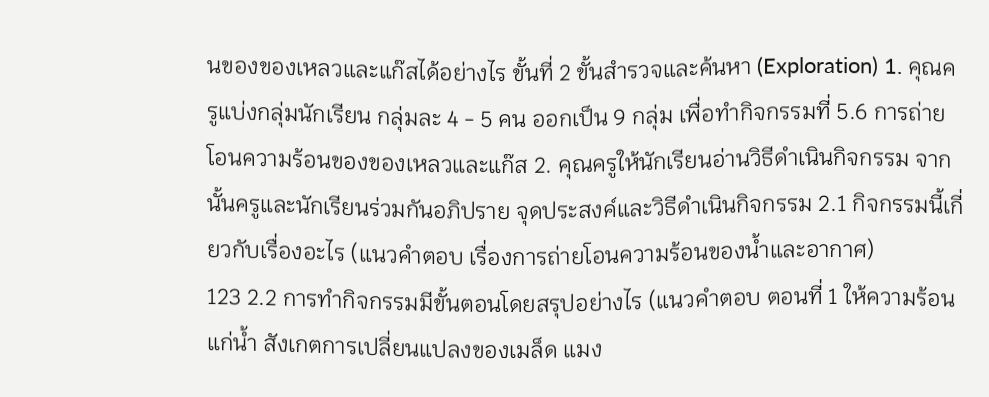นของของเหลวและแก๊สได้อย่างไร ขั้นที่ 2 ขั้นสำรวจและค้นหา (Exploration) 1. คุณครูแบ่งกลุ่มนักเรียน กลุ่มละ 4 - 5 คน ออกเป็น 9 กลุ่ม เพื่อทำกิจกรรมที่ 5.6 การถ่ายโอนความร้อนของของเหลวและแก๊ส 2. คุณครูให้นักเรียนอ่านวิธีดำเนินกิจกรรม จากนั้นครูและนักเรียนร่วมกันอภิปราย จุดประสงค์และวิธีดำเนินกิจกรรม 2.1 กิจกรรมนี้เกี่ยวกับเรื่องอะไร (แนวคำตอบ เรื่องการถ่ายโอนความร้อนของน้ำและอากาศ)
123 2.2 การทำกิจกรรมมีขั้นตอนโดยสรุปอย่างไร (แนวคำตอบ ตอนที่ 1 ให้ความร้อนแก่น้ำ สังเกตการเปลี่ยนแปลงของเมล็ด แมง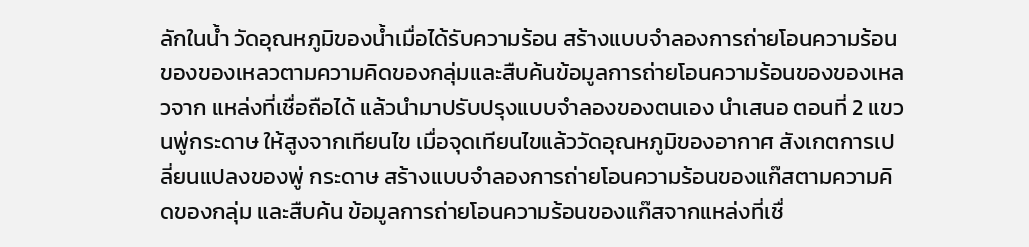ลักในน้ำ วัดอุณหภูมิของน้ำเมื่อได้รับความร้อน สร้างแบบจำลองการถ่ายโอนความร้อน ของของเหลวตามความคิดของกลุ่มและสืบค้นข้อมูลการถ่ายโอนความร้อนของของเหลวจาก แหล่งที่เชื่อถือได้ แล้วนำมาปรับปรุงแบบจำลองของตนเอง นำเสนอ ตอนที่ 2 แขวนพู่กระดาษ ให้สูงจากเทียนไข เมื่อจุดเทียนไขแล้ววัดอุณหภูมิของอากาศ สังเกตการเปลี่ยนแปลงของพู่ กระดาษ สร้างแบบจำลองการถ่ายโอนความร้อนของแก๊สตามความคิดของกลุ่ม และสืบค้น ข้อมูลการถ่ายโอนความร้อนของแก๊สจากแหล่งที่เชื่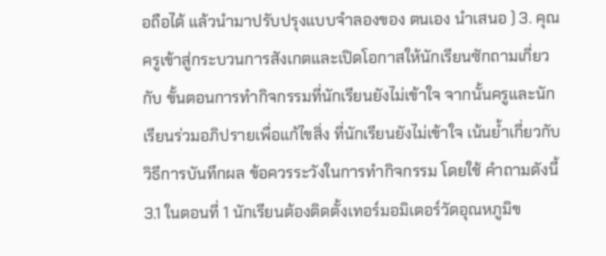อถือได้ แล้วนำมาปรับปรุงแบบจำลองของ ตนเอง นำเสนอ ) 3. คุณครูเข้าสู่กระบวนการสังเกตและเปิดโอกาสให้นักเรียนซักถามเกี่ยวกับ ขั้นตอนการทำกิจกรรมที่นักเรียนยังไม่เข้าใจ จากนั้นครูและนักเรียนร่วมอภิปรายเพื่อแก้ไขสิ่ง ที่นักเรียนยังไม่เข้าใจ เน้นย้ำเกี่ยวกับวิธีการบันทึกผล ข้อควรระวังในการทำกิจกรรม โดยใช้ คำถามดังนี้ 3.1 ในตอนที่ 1 นักเรียนต้องติดตั้งเทอร์มอมิเตอร์วัดอุณหภูมิข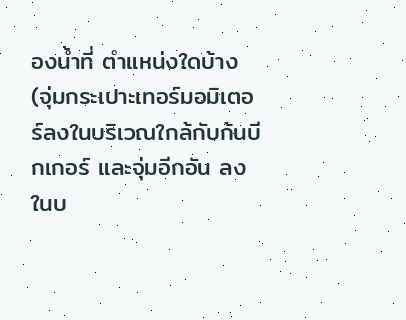องน้ำที่ ตำแหน่งใดบ้าง (จุ่มกระเปาะเทอร์มอมิเตอร์ลงในบริเวณใกล้กับก้นบีกเกอร์ และจุ่มอีกอัน ลงในบ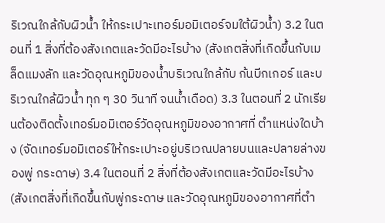ริเวณใกล้กับผิวน้ำ ให้กระเปาะเทอร์มอมิเตอร์จมใต้ผิวน้ำ) 3.2 ในตอนที่ 1 สิ่งที่ต้องสังเกตและวัดมีอะไรบ้าง (สังเกตสิ่งที่เกิดขึ้นกับเมล็ดแมงลัก และวัดอุณหภูมิของน้ำบริเวณใกล้กับ ก้นบีกเกอร์ และบริเวณใกล้ผิวน้ำ ทุก ๆ 30 วินาที จนน้ำเดือด) 3.3 ในตอนที่ 2 นักเรียนต้องติดตั้งเทอร์มอมิเตอร์วัดอุณหภูมิของอากาศที่ ตำแหน่งใดบ้าง (จัดเทอร์มอมิเตอร์ให้กระเปาะอยู่บริเวณปลายบนและปลายล่างของพู่ กระดาษ) 3.4 ในตอนที่ 2 สิ่งที่ต้องสังเกตและวัดมีอะไรบ้าง (สังเกตสิ่งที่เกิดขึ้นกับพู่กระดาษ และวัดอุณหภูมิของอากาศที่ตำ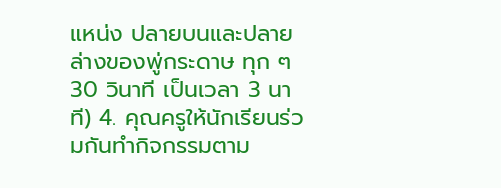แหน่ง ปลายบนและปลายล่างของพู่กระดาษ ทุก ๆ 30 วินาที เป็นเวลา 3 นาที) 4. คุณครูให้นักเรียนร่วมกันทำกิจกรรมตาม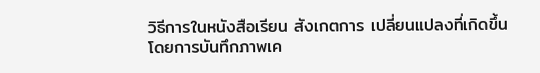วิธีการในหนังสือเรียน สังเกตการ เปลี่ยนแปลงที่เกิดขึ้นโดยการบันทึกภาพเค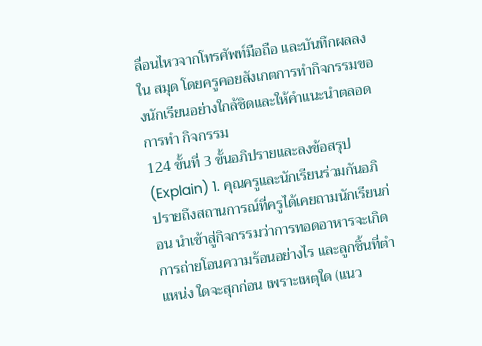ลื่อนไหวจากโทรศัพท์มือถือ และบันทึกผลลงใน สมุด โดยครูคอยสังเกตการทำกิจกรรมของนักเรียนอย่างใกล้ชิดและให้คำแนะนำตลอดการทำ กิจกรรม
124 ขั้นที่ 3 ขั้นอภิปรายและลงข้อสรุป (Explain) 1. คุณครูและนักเรียนร่วมกันอภิปรายถึงสถานการณ์ที่ครูได้เคยถามนักเรียนก่อน นำเข้าสู่กิจกรรมว่าการทอดอาหารจะเกิดการถ่ายโอนความร้อนอย่างไร และลูกชิ้นที่ตำแหน่ง ใดจะสุกก่อน เพราะเหตุใด (แนว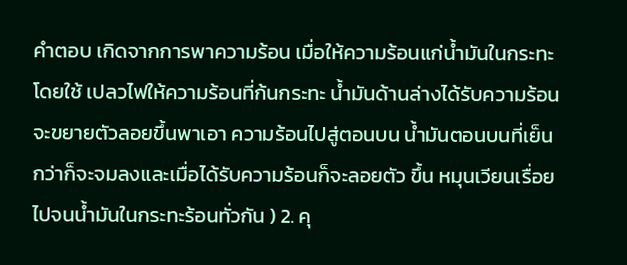คำตอบ เกิดจากการพาความร้อน เมื่อให้ความร้อนแก่น้ำมันในกระทะ โดยใช้ เปลวไฟให้ความร้อนที่ก้นกระทะ น้ำมันด้านล่างได้รับความร้อนจะขยายตัวลอยขึ้นพาเอา ความร้อนไปสู่ตอนบน น้ำมันตอนบนที่เย็นกว่าก็จะจมลงและเมื่อได้รับความร้อนก็จะลอยตัว ขึ้น หมุนเวียนเรื่อยไปจนน้ำมันในกระทะร้อนทั่วกัน ) 2. คุ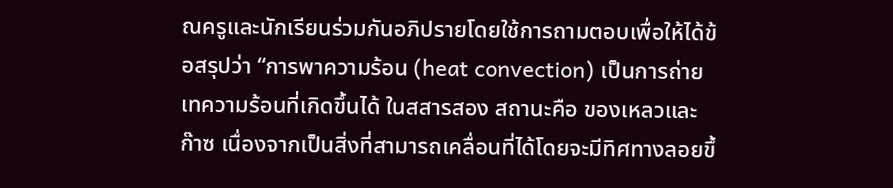ณครูและนักเรียนร่วมกันอภิปรายโดยใช้การถามตอบเพื่อให้ได้ข้อสรุปว่า “การพาความร้อน (heat convection) เป็นการถ่ายเทความร้อนที่เกิดขึ้นได้ ในสสารสอง สถานะคือ ของเหลวและก๊าซ เนื่องจากเป็นสิ่งที่สามารถเคลื่อนที่ได้โดยจะมีทิศทางลอยขึ้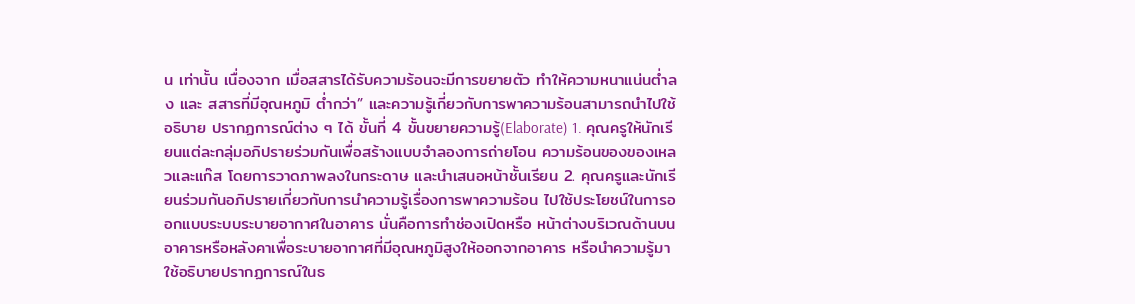น เท่านั้น เนื่องจาก เมื่อสสารได้รับความร้อนจะมีการขยายตัว ทำให้ความหนาแน่นต่ำลง และ สสารที่มีอุณหภูมิ ต่ำกว่า” และความรู้เกี่ยวกับการพาความร้อนสามารถนำไปใช้อธิบาย ปรากฏการณ์ต่าง ๆ ได้ ขั้นที่ 4 ขั้นขยายความรู้(Elaborate) 1. คุณครูให้นักเรียนแต่ละกลุ่มอภิปรายร่วมกันเพื่อสร้างแบบจำลองการถ่ายโอน ความร้อนของของเหลวและแก๊ส โดยการวาดภาพลงในกระดาษ และนำเสนอหน้าชั้นเรียน 2. คุณครูและนักเรียนร่วมกันอภิปรายเกี่ยวกับการนำความรู้เรื่องการพาความร้อน ไปใช้ประโยชน์ในการออกแบบระบบระบายอากาศในอาคาร นั่นคือการทำช่องเปิดหรือ หน้าต่างบริเวณด้านบนอาคารหรือหลังคาเพื่อระบายอากาศที่มีอุณหภูมิสูงให้ออกจากอาคาร หรือนำความรู้มาใช้อธิบายปรากฏการณ์ในธ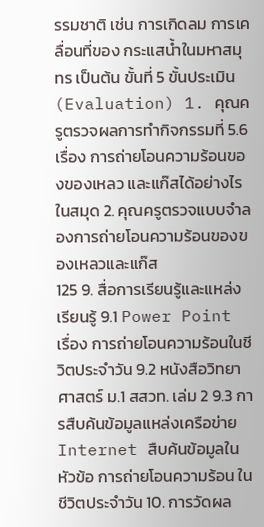รรมชาติ เช่น การเกิดลม การเคลื่อนที่ของ กระแสน้ำในมหาสมุทร เป็นต้น ขั้นที่ 5 ขั้นประเมิน (Evaluation) 1. คุณครูตรวจผลการทำกิจกรรมที่ 5.6 เรื่อง การถ่ายโอนความร้อนของของเหลว และแก๊สได้อย่างไรในสมุด 2. คุณครูตรวจแบบจำลองการถ่ายโอนความร้อนของของเหลวและแก๊ส
125 9. สื่อการเรียนรู้และแหล่งเรียนรู้ 9.1 Power Point เรื่อง การถ่ายโอนความร้อนในชีวิตประจำวัน 9.2 หนังสือวิทยาศาสตร์ ม.1 สสวท. เล่ม 2 9.3 การสืบค้นข้อมูลแหล่งเครือข่าย Internet สืบค้นข้อมูลในหัวข้อ การถ่ายโอนความร้อน ในชีวิตประจำวัน 10. การวัดผล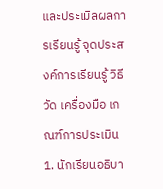และประเมิลผลการเรียนรู้ จุดประสงค์การเรียนรู้ วิธีวัด เครื่องมือ เกณฑ์การประเมิน 1. นักเรียนอธิบา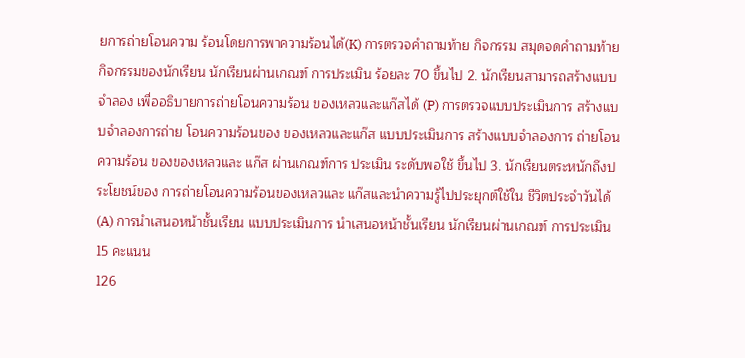ยการถ่ายโอนความ ร้อนโดยการพาความร้อนได้(K) การตรวจคำถามท้าย กิจกรรม สมุดจดคำถามท้าย กิจกรรมของนักเรียน นักเรียนผ่านเกณฑ์ การประเมิน ร้อยละ 70 ขึ้นไป 2. นักเรียนสามารถสร้างแบบจำลอง เพื่ออธิบายการถ่ายโอนความร้อน ของเหลวและแก๊สได้ (P) การตรวจแบบประเมินการ สร้างแบบจำลองการถ่าย โอนความร้อนของ ของเหลวและแก๊ส แบบประเมินการ สร้างแบบจำลองการ ถ่ายโอนความร้อน ของของเหลวและ แก๊ส ผ่านเกณฑ์การ ประเมิน ระดับพอใช้ ขึ้นไป 3. นักเรียนตระหนักถึงประโยชน์ของ การถ่ายโอนความร้อนของเหลวและ แก๊สและนำความรู้ไปประยุกต์ใช้ใน ชีวิตประจำวันได้ (A) การนำเสนอหน้าชั้นเรียน แบบประเมินการ นำเสนอหน้าชั้นเรียน นักเรียนผ่านเกณฑ์ การประเมิน 15 คะแนน
126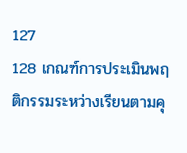127
128 เกณฑ์การประเมินพฤติกรรมระหว่างเรียนตามคุ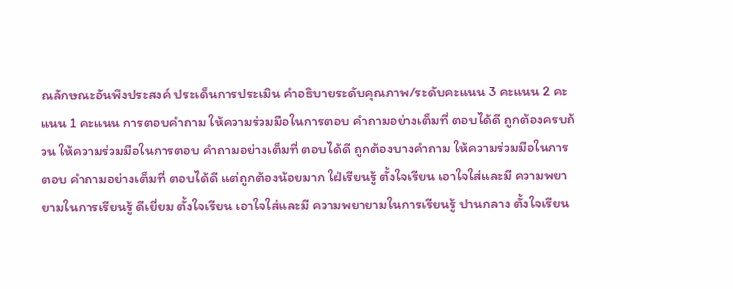ณลักษณะอันพึงประสงค์ ประเด็นการประเมิน คําอธิบายระดับคุณภาพ/ระดับคะแนน 3 คะแนน 2 คะแนน 1 คะแนน การตอบคำถาม ให้ความร่วมมือในการตอบ คำถามอย่างเต็มที่ ตอบได้ดี ถูกต้องครบถ้วน ให้ความร่วมมือในการตอบ คำถามอย่างเต็มที่ ตอบได้ดี ถูกต้องบางคำถาม ให้ความร่วมมือในการตอบ คำถามอย่างเต็มที่ ตอบได้ดี แต่ถูกต้องน้อยมาก ใฝ่เรียนรู้ ตั้งใจเรียน เอาใจใส่และมี ความพยายามในการเรียนรู้ ดีเยี่ยม ตั้งใจเรียน เอาใจใส่และมี ความพยายามในการเรียนรู้ ปานกลาง ตั้งใจเรียน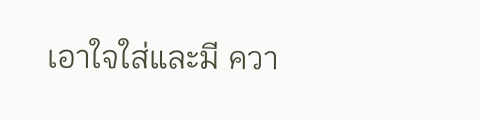เอาใจใส่และมี ควา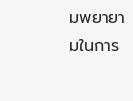มพยายามในการ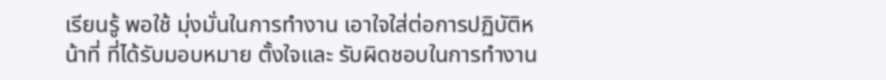เรียนรู้ พอใช้ มุ่งมั่นในการทำงาน เอาใจใส่ต่อการปฏิบัติหน้าที่ ที่ได้รับมอบหมาย ตั้งใจและ รับผิดชอบในการทำงาน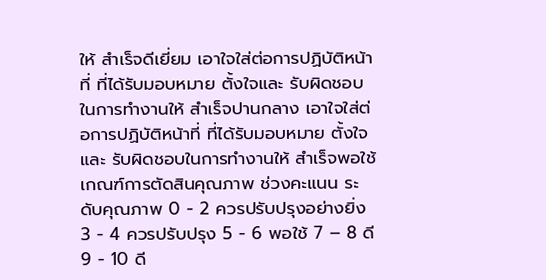ให้ สำเร็จดีเยี่ยม เอาใจใส่ต่อการปฏิบัติหน้าที่ ที่ได้รับมอบหมาย ตั้งใจและ รับผิดชอบในการทำงานให้ สำเร็จปานกลาง เอาใจใส่ต่อการปฏิบัติหน้าที่ ที่ได้รับมอบหมาย ตั้งใจและ รับผิดชอบในการทำงานให้ สำเร็จพอใช้ เกณฑ์การตัดสินคุณภาพ ช่วงคะแนน ระดับคุณภาพ 0 - 2 ควรปรับปรุงอย่างยิ่ง 3 - 4 ควรปรับปรุง 5 - 6 พอใช้ 7 – 8 ดี 9 - 10 ดี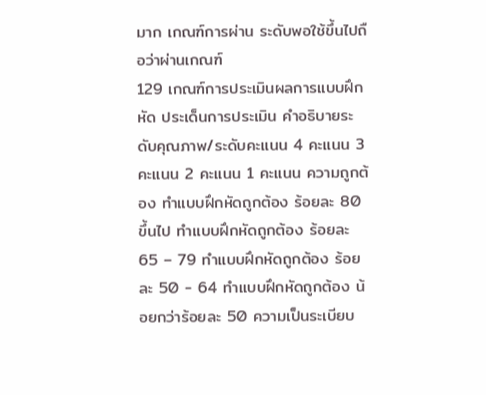มาก เกณฑ์การผ่าน ระดับพอใช้ขึ้นไปถือว่าผ่านเกณฑ์
129 เกณฑ์การประเมินผลการแบบฝึกหัด ประเด็นการประเมิน คําอธิบายระดับคุณภาพ/ระดับคะแนน 4 คะแนน 3 คะแนน 2 คะแนน 1 คะแนน ความถูกต้อง ทำแบบฝึกหัดถูกต้อง ร้อยละ 80 ขึ้นไป ทำแบบฝึกหัดถูกต้อง ร้อยละ 65 – 79 ทำแบบฝึกหัดถูกต้อง ร้อยละ 50 - 64 ทำแบบฝึกหัดถูกต้อง น้อยกว่าร้อยละ 50 ความเป็นระเบียบ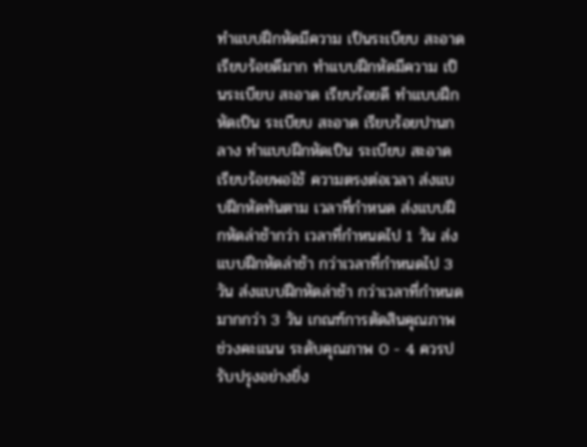ทำแบบฝึกหัดมีความ เป็นระเบียบ สะอาด เรียบร้อยดีมาก ทำแบบฝึกหัดมีความ เป็นระเบียบ สะอาด เรียบร้อยดี ทำแบบฝึกหัดเป็น ระเบียบ สะอาด เรียบร้อยปานกลาง ทำแบบฝึกหัดเป็น ระเบียบ สะอาด เรียบร้อยพอใช้ ความตรงต่อเวลา ส่งแบบฝึกหัดทันตาม เวลาที่กำหนด ส่งแบบฝึกหัดล่าช้ากว่า เวลาที่กำหนดไป 1 วัน ส่งแบบฝึกหัดล่าช้า กว่าเวลาที่กำหนดไป 3 วัน ส่งแบบฝึกหัดล่าช้า กว่าเวลาที่กำหนด มากกว่า 3 วัน เกณฑ์การตัดสินคุณภาพ ช่วงคะแนน ระดับคุณภาพ 0 - 4 ควรปรับปรุงอย่างยิ่ง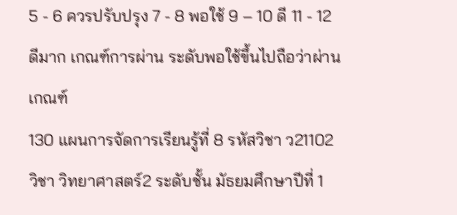5 - 6 ควรปรับปรุง 7 - 8 พอใช้ 9 – 10 ดี 11 - 12 ดีมาก เกณฑ์การผ่าน ระดับพอใช้ขึ้นไปถือว่าผ่านเกณฑ์
130 แผนการจัดการเรียนรู้ที่ 8 รหัสวิชา ว21102 วิชา วิทยาศาสตร์2 ระดับชั้น มัธยมศึกษาปีที่ 1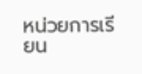หน่วยการเรียน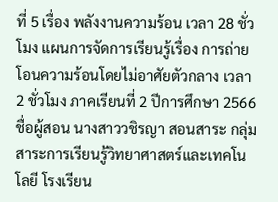ที่ 5 เรื่อง พลังงานความร้อน เวลา 28 ชั่วโมง แผนการจัดการเรียนรู้เรื่อง การถ่ายโอนความร้อนโดยไม่อาศัยตัวกลาง เวลา 2 ชั่วโมง ภาคเรียนที่ 2 ปีการศึกษา 2566 ชื่อผู้สอน นางสาววชิรญา สอนสาระ กลุ่มสาระการเรียนรู้วิทยาศาสตร์และเทคโนโลยี โรงเรียน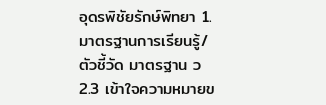อุดรพิชัยรักษ์พิทยา 1. มาตรฐานการเรียนรู้/ ตัวชี้วัด มาตรฐาน ว 2.3 เข้าใจความหมายข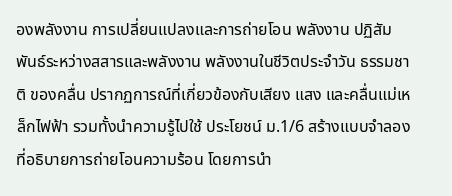องพลังงาน การเปลี่ยนแปลงและการถ่ายโอน พลังงาน ปฏิสัมพันธ์ระหว่างสสารและพลังงาน พลังงานในชีวิตประจำวัน ธรรมชาติ ของคลื่น ปรากฏการณ์ที่เกี่ยวข้องกับเสียง แสง และคลื่นแม่เหล็กไฟฟ้า รวมทั้งนำความรู้ไปใช้ ประโยชน์ ม.1/6 สร้างแบบจำลองที่อธิบายการถ่ายโอนความร้อน โดยการนำ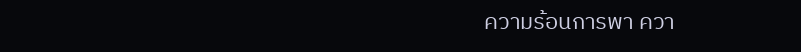ความร้อนการพา ควา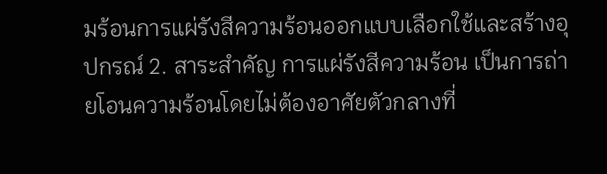มร้อนการแผ่รังสีความร้อนออกแบบเลือกใช้และสร้างอุปกรณ์ 2. สาระสำคัญ การแผ่รังสีความร้อน เป็นการถ่ายโอนความร้อนโดยไม่ต้องอาศัยตัวกลางที่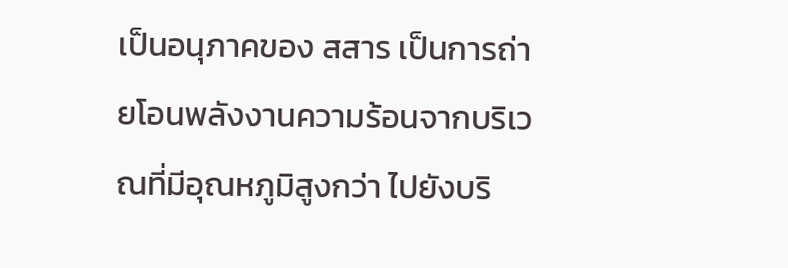เป็นอนุภาคของ สสาร เป็นการถ่ายโอนพลังงานความร้อนจากบริเวณที่มีอุณหภูมิสูงกว่า ไปยังบริ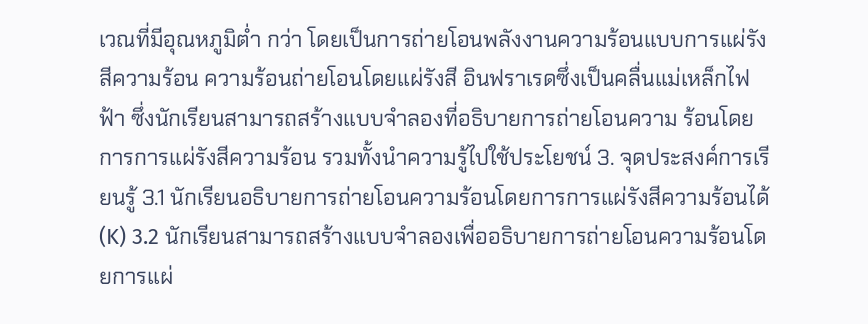เวณที่มีอุณหภูมิต่ำ กว่า โดยเป็นการถ่ายโอนพลังงานความร้อนแบบการแผ่รังสีความร้อน ความร้อนถ่ายโอนโดยแผ่รังสี อินฟราเรดซึ่งเป็นคลื่นแม่เหล็กไฟฟ้า ซึ่งนักเรียนสามารถสร้างแบบจำลองที่อธิบายการถ่ายโอนความ ร้อนโดยการการแผ่รังสีความร้อน รวมทั้งนำความรู้ไปใช้ประโยชน์ 3. จุดประสงค์การเรียนรู้ 3.1 นักเรียนอธิบายการถ่ายโอนความร้อนโดยการการแผ่รังสีความร้อนได้ (K) 3.2 นักเรียนสามารถสร้างแบบจำลองเพื่ออธิบายการถ่ายโอนความร้อนโดยการแผ่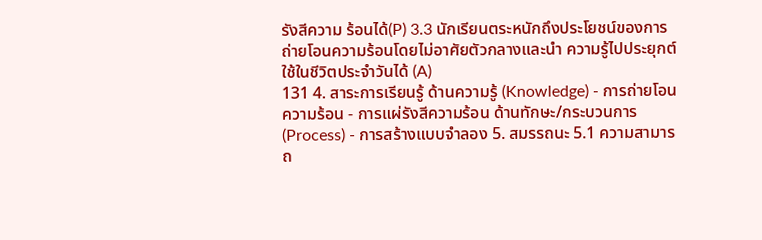รังสีความ ร้อนได้(P) 3.3 นักเรียนตระหนักถึงประโยชน์ของการถ่ายโอนความร้อนโดยไม่อาศัยตัวกลางและนำ ความรู้ไปประยุกต์ใช้ในชีวิตประจำวันได้ (A)
131 4. สาระการเรียนรู้ ด้านความรู้ (Knowledge) - การถ่ายโอนความร้อน - การแผ่รังสีความร้อน ด้านทักษะ/กระบวนการ (Process) - การสร้างแบบจำลอง 5. สมรรถนะ 5.1 ความสามารถ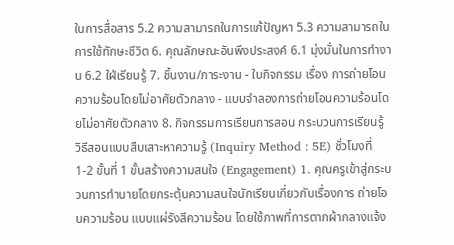ในการสื่อสาร 5.2 ความสามารถในการแก้ปัญหา 5.3 ความสามารถในการใช้ทักษะชีวิต 6. คุณลักษณะอันพึงประสงค์ 6.1 มุ่งมั่นในการทำงาน 6.2 ใฝ่เรียนรู้ 7. ชิ้นงาน/ภาระงาน - ใบกิจกรรม เรื่อง การถ่ายโอนความร้อนโดยไม่อาศัยตัวกลาง - แบบจำลองการถ่ายโอนความร้อนโดยไม่อาศัยตัวกลาง 8. กิจกรรมการเรียนการสอน กระบวนการเรียนรู้ วิธีสอนแบบสืบเสาะหาความรู้ (Inquiry Method : 5E) ชั่วโมงที่ 1-2 ขั้นที่ 1 ขั้นสร้างความสนใจ (Engagement) 1. คุณครูเข้าสู่กระบวนการทำนายโดยกระตุ้นความสนใจนักเรียนเกี่ยวกับเรื่องการ ถ่ายโอนความร้อน แบบแผ่รังสีความร้อน โดยใช้ภาพที่การตากผ้ากลางแจ้ง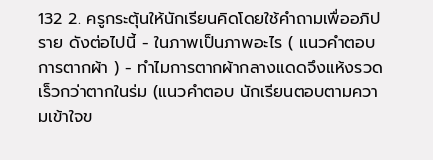132 2. ครูกระตุ้นให้นักเรียนคิดโดยใช้คำถามเพื่ออภิปราย ดังต่อไปนี้ - ในภาพเป็นภาพอะไร ( แนวคำตอบ การตากผ้า ) - ทำไมการตากผ้ากลางแดดจึงแห้งรวดเร็วกว่าตากในร่ม (แนวคำตอบ นักเรียนตอบตามความเข้าใจข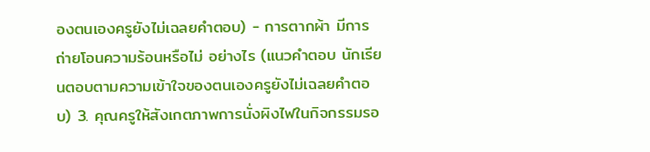องตนเองครูยังไม่เฉลยคำตอบ) - การตากผ้า มีการถ่ายโอนความร้อนหรือไม่ อย่างไร (แนวคำตอบ นักเรียนตอบตามความเข้าใจของตนเองครูยังไม่เฉลยคำตอบ) 3. คุณครูให้สังเกตภาพการนั่งผิงไฟในกิจกรรมรอ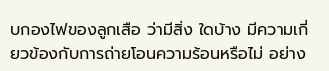บกองไฟของลูกเสือ ว่ามีสิ่ง ใดบ้าง มีความเกี่ยวข้องกับการถ่ายโอนความร้อนหรือไม่ อย่าง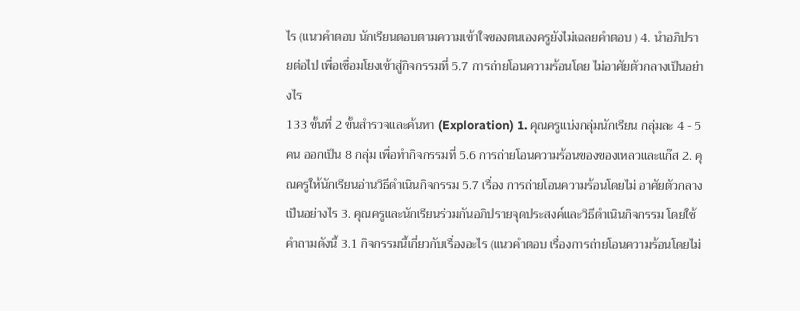ไร (แนวคำตอบ นักเรียนตอบตามความเข้าใจของตนเองครูยังไม่เฉลยคำตอบ ) 4. นำอภิปรายต่อไป เพื่อเชื่อมโยงเข้าสู่กิจกรรมที่ 5.7 การถ่ายโอนความร้อนโดย ไม่อาศัยตัวกลางเป็นอย่างไร
133 ขั้นที่ 2 ขั้นสำรวจและค้นหา (Exploration) 1. คุณครูแบ่งกลุ่มนักเรียน กลุ่มละ 4 - 5 คน ออกเป็น 8 กลุ่ม เพื่อทำกิจกรรมที่ 5.6 การถ่ายโอนความร้อนของของเหลวและแก๊ส 2. คุณครูให้นักเรียนอ่านวิธีดำเนินกิจกรรม 5.7 เรื่อง การถ่ายโอนความร้อนโดยไม่ อาศัยตัวกลางเป็นอย่างไร 3. คุณครูและนักเรียนร่วมกันอภิปรายจุดประสงค์และวิธีดำเนินกิจกรรม โดยใช้ คำถามดังนี้ 3.1 กิจกรรมนี้เกี่ยวกับเรื่องอะไร (แนวคำตอบ เรื่องการถ่ายโอนความร้อนโดยไม่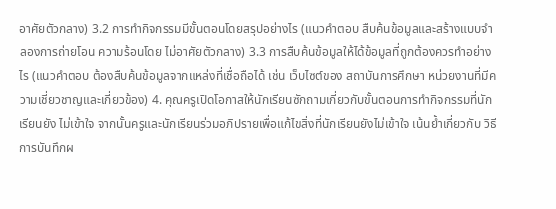อาศัยตัวกลาง) 3.2 การทำกิจกรรมมีขั้นตอนโดยสรุปอย่างไร (แนวคำตอบ สืบค้นข้อมูลและสร้างแบบจำลองการถ่ายโอน ความร้อนโดย ไม่อาศัยตัวกลาง) 3.3 การสืบค้นข้อมูลให้ได้ข้อมูลที่ถูกต้องควรทำอย่างไร (แนวคำตอบ ต้องสืบค้นข้อมูลจากแหล่งที่เชื่อถือได้ เช่น เว็บไซต์ของ สถาบันการศึกษา หน่วยงานที่มีความเชี่ยวชาญและเกี่ยวข้อง) 4. คุณครูเปิดโอกาสให้นักเรียนซักถามเกี่ยวกับขั้นตอนการทำกิจกรรมที่นักเรียนยัง ไม่เข้าใจ จากนั้นครูและนักเรียนร่วมอภิปรายเพื่อแก้ไขสิ่งที่นักเรียนยังไม่เข้าใจ เน้นย้ำเกี่ยวกับ วิธีการบันทึกผ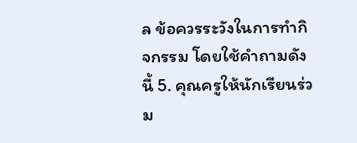ล ข้อควรระวังในการทำกิจกรรม โดยใช้คำถามดังนี้ 5. คุณครูให้นักเรียนร่วม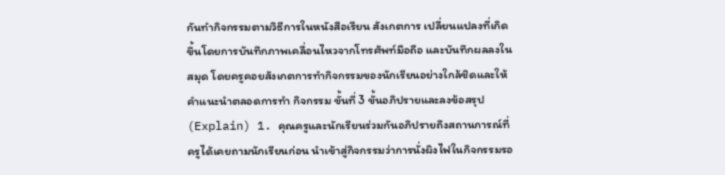กันทำกิจกรรมตามวิธีการในหนังสือเรียน สังเกตการ เปลี่ยนแปลงที่เกิดขึ้นโดยการบันทึกภาพเคลื่อนไหวจากโทรศัพท์มือถือ และบันทึกผลลงใน สมุด โดยครูคอยสังเกตการทำกิจกรรมของนักเรียนอย่างใกล้ชิดและให้คำแนะนำตลอดการทำ กิจกรรม ขั้นที่ 3 ขั้นอภิปรายและลงข้อสรุป (Explain) 1. คุณครูและนักเรียนร่วมกันอภิปรายถึงสถานการณ์ที่ครูได้เคยถามนักเรียนก่อน นำเข้าสู่กิจกรรมว่าการนั่งผิงไฟในกิจกรรมรอ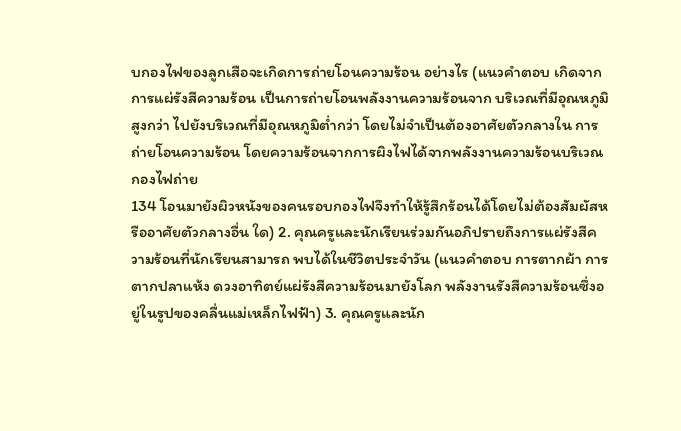บกองไฟของลูกเสือจะเกิดการถ่ายโอนความร้อน อย่างไร (แนวคำตอบ เกิดจากการแผ่รังสีความร้อน เป็นการถ่ายโอนพลังงานความร้อนจาก บริเวณที่มีอุณหภูมิสูงกว่า ไปยังบริเวณที่มีอุณหภูมิต่ำกว่า โดยไม่จำเป็นต้องอาศัยตัวกลางใน การถ่ายโอนความร้อน โดยความร้อนจากการผิงไฟได้จากพลังงานความร้อนบริเวณกองไฟถ่าย
134 โอนมายังผิวหนังของคนรอบกองไฟจึงทำให้รู้สึกร้อนได้โดยไม่ต้องสัมผัสหรืออาศัยตัวกลางอื่น ใด) 2. คุณครูและนักเรียนร่วมกันอภิปรายถึงการแผ่รังสีความร้อนที่นักเรียนสามารถ พบได้ในชีวิตประจำวัน (แนวคำตอบ การตากผ้า การตากปลาแห้ง ดวงอาทิตย์แผ่รังสีความร้อนมายังโลก พลังงานรังสีความร้อนซึ่งอยู่ในรูปของคลื่นแม่เหล็กไฟฟ้า) 3. คุณครูและนัก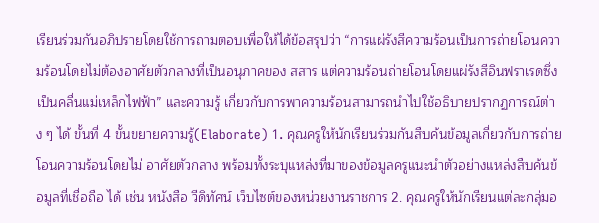เรียนร่วมกันอภิปรายโดยใช้การถามตอบเพื่อให้ได้ข้อสรุปว่า “การแผ่รังสีความร้อนเป็นการถ่ายโอนความร้อนโดยไม่ต้องอาศัยตัวกลางที่เป็นอนุภาคของ สสาร แต่ความร้อนถ่ายโอนโดยแผ่รังสีอินฟราเรดซึ่งเป็นคลื่นแม่เหล็กไฟฟ้า” และความรู้ เกี่ยวกับการพาความร้อนสามารถนำไปใช้อธิบายปรากฏการณ์ต่าง ๆ ได้ ขั้นที่ 4 ขั้นขยายความรู้(Elaborate) 1. คุณครูให้นักเรียนร่วมกันสืบค้นข้อมูลเกี่ยวกับการถ่ายโอนความร้อนโดยไม่ อาศัยตัวกลาง พร้อมทั้งระบุแหล่งที่มาของข้อมูลครูแนะนำตัวอย่างแหล่งสืบค้นข้อมูลที่เชื่อถือ ได้ เช่น หนังสือ วีดิทัศน์ เว็บไซต์ของหน่วยงานราชการ 2. คุณครูให้นักเรียนแต่ละกลุ่มอ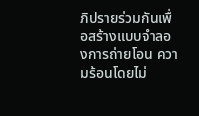ภิปรายร่วมกันเพื่อสร้างแบบจำลองการถ่ายโอน ความร้อนโดยไม่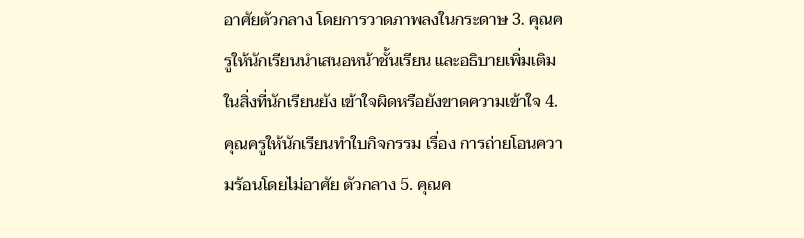อาศัยตัวกลาง โดยการวาดภาพลงในกระดาษ 3. คุณครูให้นักเรียนนำเสนอหน้าชั้นเรียน และอธิบายเพิ่มเติมในสิ่งที่นักเรียนยัง เข้าใจผิดหรือยังขาดความเข้าใจ 4. คุณครูให้นักเรียนทำใบกิจกรรม เรื่อง การถ่ายโอนความร้อนโดยไม่อาศัย ตัวกลาง 5. คุณค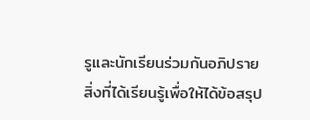รูและนักเรียนร่วมกันอภิปรายสิ่งที่ได้เรียนรู้เพื่อให้ได้ข้อสรุป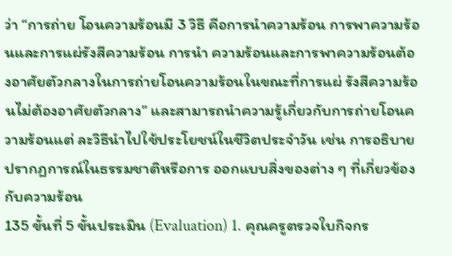ว่า “การถ่าย โอนความร้อนมี 3 วิธี คือการนำความร้อน การพาความร้อนและการแผ่รังสีความร้อน การนำ ความร้อนและการพาความร้อนต้องอาศัยตัวกลางในการถ่ายโอนความร้อนในขณะที่การแผ่ รังสีความร้อนไม่ต้องอาศัยตัวกลาง” และสามารถนำความรู้เกี่ยวกับการถ่ายโอนความร้อนแต่ ละวิธีนำไปใช้ประโยชน์ในชีวิตประจำวัน เช่น การอธิบายปรากฏการณ์ในธรรมชาติหรือการ ออกแบบสิ่งของต่าง ๆ ที่เกี่ยวข้องกับความร้อน
135 ขั้นที่ 5 ขั้นประเมิน (Evaluation) 1. คุณครูตรวจใบกิจกร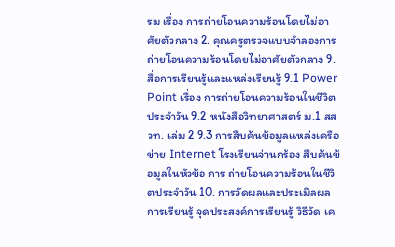รม เรื่อง การถ่ายโอนความร้อนโดยไม่อาศัยตัวกลาง 2. คุณครูตรวจแบบจำลองการถ่ายโอนความร้อนโดยไม่อาศัยตัวกลาง 9. สื่อการเรียนรู้และแหล่งเรียนรู้ 9.1 Power Point เรื่อง การถ่ายโอนความร้อนในชีวิตประจำวัน 9.2 หนังสือวิทยาศาสตร์ ม.1 สสวท. เล่ม 2 9.3 การสืบค้นข้อมูลแหล่งเครือข่าย Internet โรงเรียนจ่านกร้อง สืบค้นข้อมูลในหัวข้อ การ ถ่ายโอนความร้อนในชีวิตประจำวัน 10. การวัดผลและประเมิลผลการเรียนรู้ จุดประสงค์การเรียนรู้ วิธีวัด เค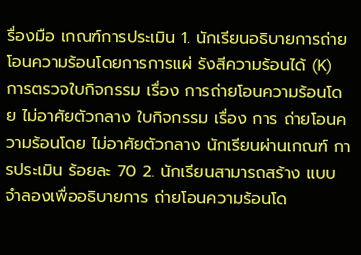รื่องมือ เกณฑ์การประเมิน 1. นักเรียนอธิบายการถ่าย โอนความร้อนโดยการการแผ่ รังสีความร้อนได้ (K) การตรวจใบกิจกรรม เรื่อง การถ่ายโอนความร้อนโดย ไม่อาศัยตัวกลาง ใบกิจกรรม เรื่อง การ ถ่ายโอนความร้อนโดย ไม่อาศัยตัวกลาง นักเรียนผ่านเกณฑ์ การประเมิน ร้อยละ 70 2. นักเรียนสามารถสร้าง แบบจำลองเพื่ออธิบายการ ถ่ายโอนความร้อนโด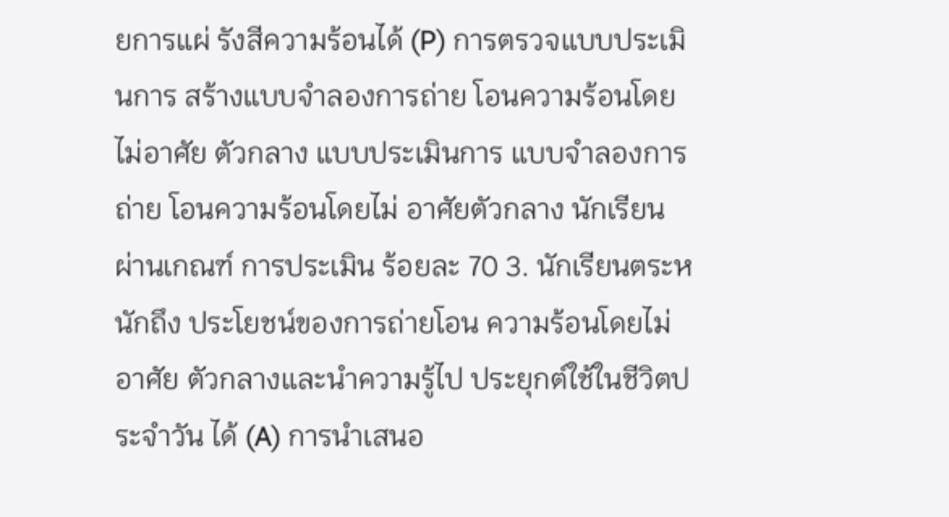ยการแผ่ รังสีความร้อนได้ (P) การตรวจแบบประเมินการ สร้างแบบจำลองการถ่าย โอนความร้อนโดยไม่อาศัย ตัวกลาง แบบประเมินการ แบบจำลองการถ่าย โอนความร้อนโดยไม่ อาศัยตัวกลาง นักเรียนผ่านเกณฑ์ การประเมิน ร้อยละ 70 3. นักเรียนตระหนักถึง ประโยชน์ของการถ่ายโอน ความร้อนโดยไม่อาศัย ตัวกลางและนำความรู้ไป ประยุกต์ใช้ในชีวิตประจำวัน ได้ (A) การนำเสนอ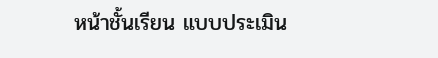หน้าชั้นเรียน แบบประเมิน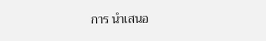การ นำเสนอ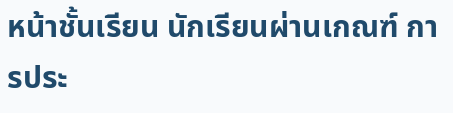หน้าชั้นเรียน นักเรียนผ่านเกณฑ์ การประ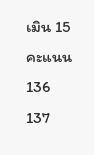เมิน 15 คะแนน
136
137